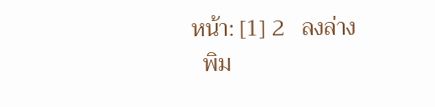หน้า: [1] 2   ลงล่าง
  พิม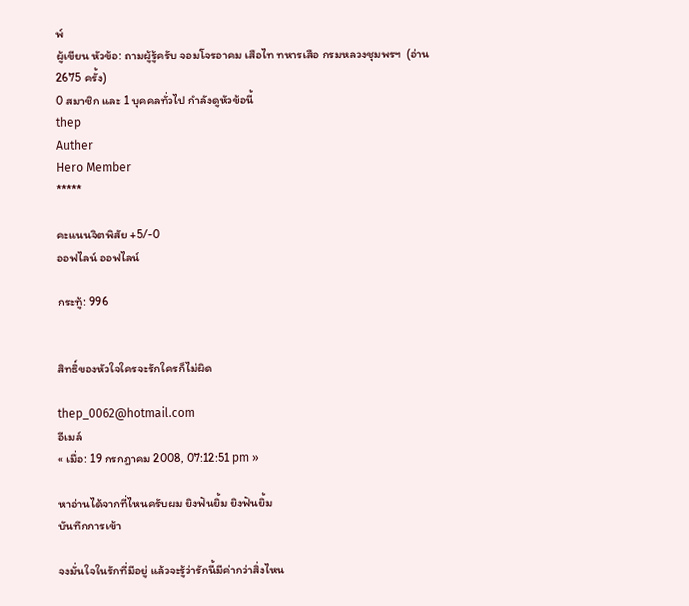พ์
ผู้เขียน หัวข้อ: ถามผู้รู้ครับ จอมโจรอาคม เสือไท ทหารเสือ กรมหลวงชุมพรฯ  (อ่าน 2675 ครั้ง)
0 สมาชิก และ 1 บุคคลทั่วไป กำลังดูหัวข้อนี้
thep
Auther
Hero Member
*****

คะแนนจิตพิสัย +5/-0
ออฟไลน์ ออฟไลน์

กระทู้: 996


สิทธิ์ของหัวใจใครจะรักใครก็ไม่ผิด

thep_0062@hotmail.com
อีเมล์
« เมื่อ: 19 กรกฎาคม 2008, 07:12:51 pm »

หาอ่านได้จากที่ไหนครับผม ยิงฟันยิ้ม ยิงฟันยิ้ม
บันทึกการเข้า

จงมั่นใจในรักที่มีอยู่ แล้วจะรู้ว่ารักนี้มีค่ากว่าสิ่งไหน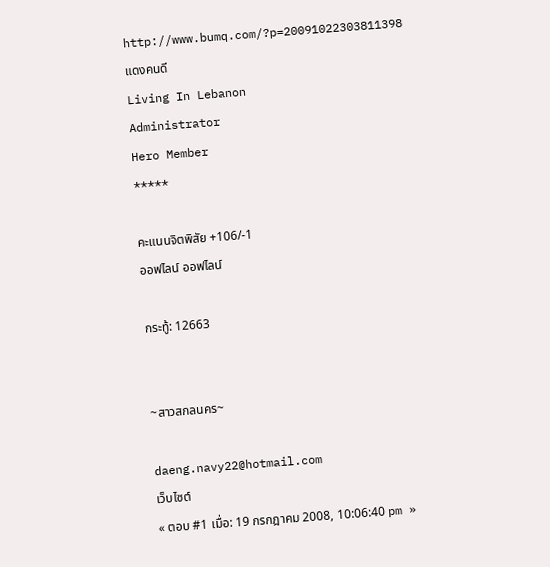http://www.bumq.com/?p=20091022303811398
แดงคนดี
Living In Lebanon
Administrator
Hero Member
*****

คะแนนจิตพิสัย +106/-1
ออฟไลน์ ออฟไลน์

กระทู้: 12663


~สาวสกลนคร~

daeng.navy22@hotmail.com
เว็บไซต์
« ตอบ #1 เมื่อ: 19 กรกฎาคม 2008, 10:06:40 pm »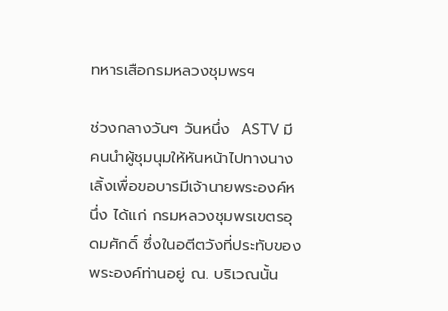ทหารเสือกรมหลวงชุมพรฯ

ช่วงกลางวันๆ วันหนึ่ง  ASTV มีคนนำผู้ชุมนุมให้หันหน้าไปทางนางเลิ้งเพื่อขอบารมีเจ้านายพระองค์หนึ่ง ได้แก่ กรมหลวงชุมพรเขตรอุดมศักดิ์ ซึ่งในอตีตวังที่ประทับของพระองค์ท่านอยู่ ณ. บริเวณนั้น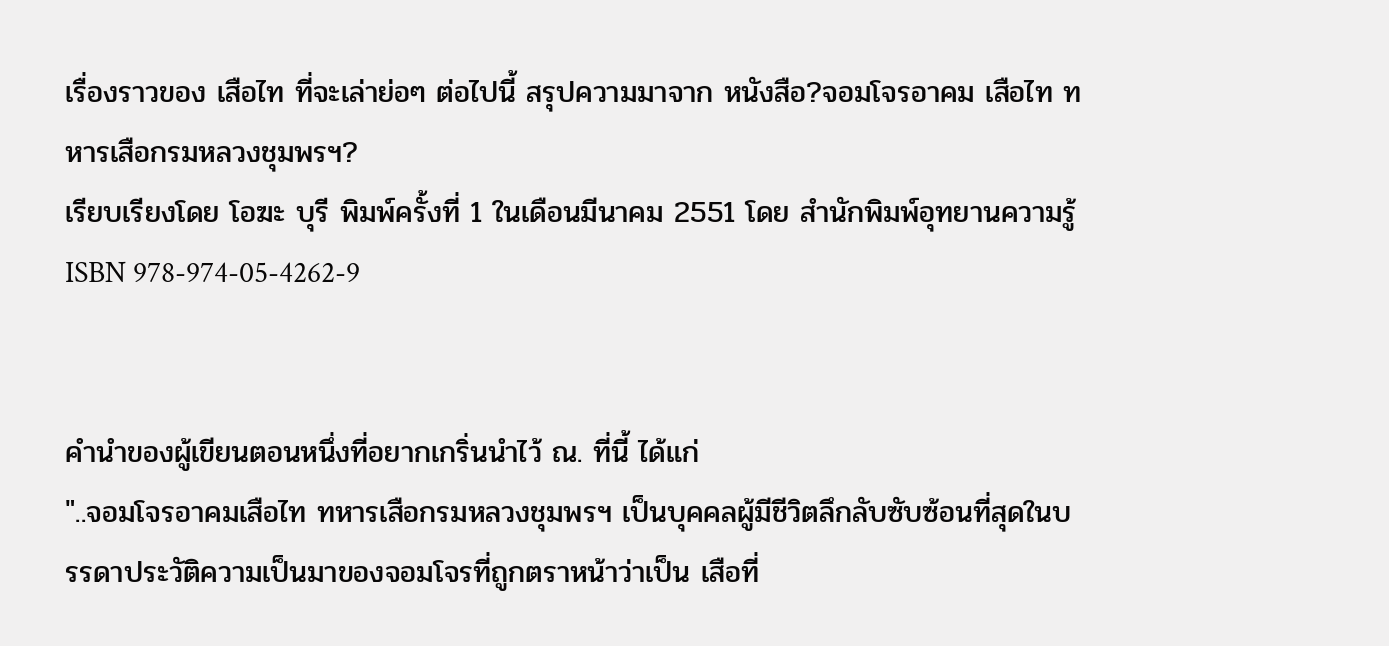เรื่องราวของ เสือไท ที่จะเล่าย่อๆ ต่อไปนี้ สรุปความมาจาก หนังสือ?จอมโจรอาคม เสือไท ทหารเสือกรมหลวงชุมพรฯ?
เรียบเรียงโดย โอฆะ บุรี พิมพ์ครั้งที่ 1 ในเดือนมีนาคม 2551 โดย สำนักพิมพ์อุทยานความรู้ ISBN 978-974-05-4262-9


คำนำของผู้เขียนตอนหนึ่งที่อยากเกริ่นนำไว้ ณ. ที่นี้ ได้แก่
"..จอมโจรอาคมเสือไท ทหารเสือกรมหลวงชุมพรฯ เป็นบุคคลผู้มีชีวิตลึกลับซับซ้อนที่สุดในบรรดาประวัติความเป็นมาของจอมโจรที่ถูกตราหน้าว่าเป็น เสือที่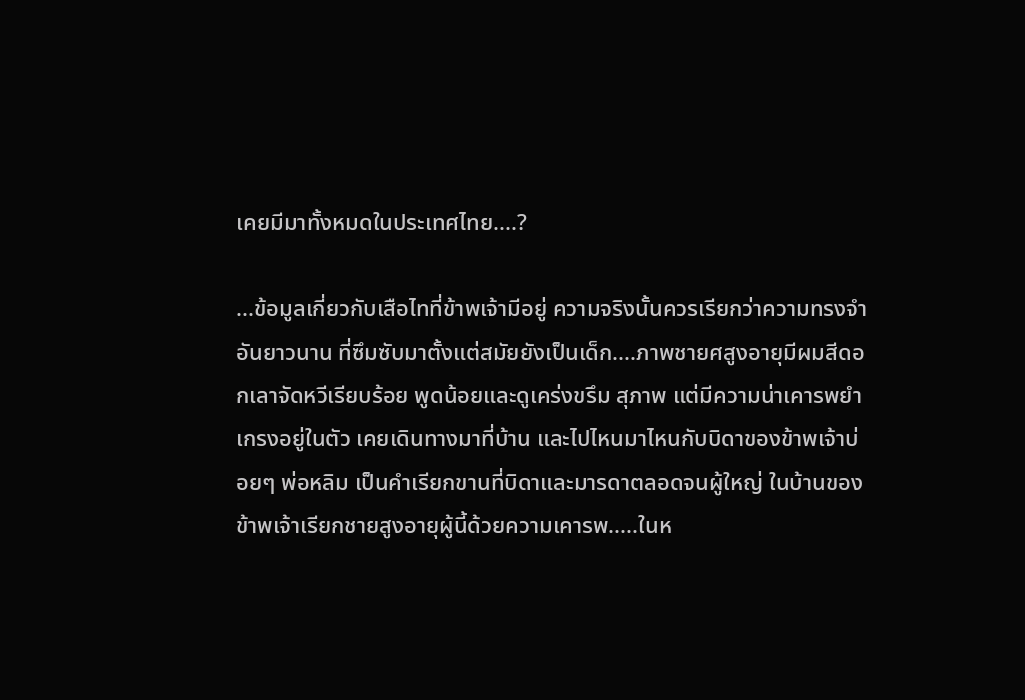เคยมีมาทั้งหมดในประเทศไทย....?

...ข้อมูลเกี่ยวกับเสือไทที่ข้าพเจ้ามีอยู่ ความจริงนั้นควรเรียกว่าความทรงจำอันยาวนาน ที่ซึมซับมาตั้งแต่สมัยยังเป็นเด็ก....ภาพชายศสูงอายุมีผมสีดอกเลาจัดหวีเรียบร้อย พูดน้อยและดูเคร่งขรึม สุภาพ แต่มีความน่าเคารพยำเกรงอยู่ในตัว เคยเดินทางมาที่บ้าน และไปไหนมาไหนกับบิดาของข้าพเจ้าบ่อยๆ พ่อหลิม เป็นคำเรียกขานที่บิดาและมารดาตลอดจนผู้ใหญ่ ในบ้านของข้าพเจ้าเรียกชายสูงอายุผู้นี้ด้วยความเคารพ.....ในห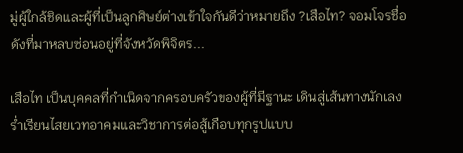มู่ผู้ใกล้ชิดและผู้ที่เป็นลูกศิษย์ต่างเข้าใจกันดีว่าหมายถึง ?เสือไท? จอมโจรชื่อดังที่มาหลบซ่อนอยู่ที่จังหวัดพิจิตร...

เสือไท เป็นบุคคลที่กำเนิดจากครอบครัวของผู้ที่มีฐานะ เดินสู่เส้นทางนักเลง ร่ำเรียนไสยเวทอาคมและวิชาการต่อสู้เกือบทุกรูปแบบ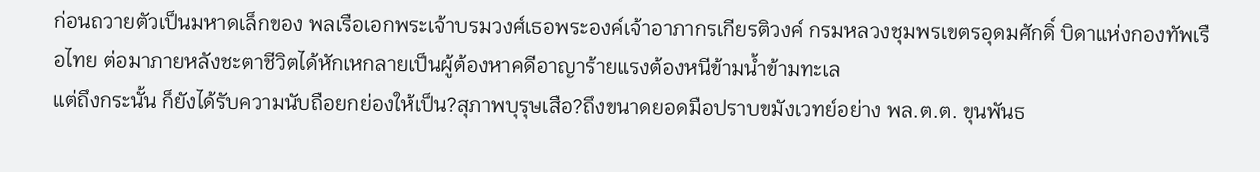ก่อนถวายตัวเป็นมหาดเล็กของ พลเรือเอกพระเจ้าบรมวงศ์เธอพระองค์เจ้าอาภากรเกียรติวงค์ กรมหลวงชุมพรเขตรอุดมศักดิ์ บิดาแห่งกองทัพเรือไทย ต่อมาภายหลังชะตาชีวิตได้หักเหกลายเป็นผู้ต้องหาคดีอาญาร้ายแรงต้องหนีข้ามน้ำข้ามทะเล
แต่ถึงกระนั้น ก็ยังได้รับความนับถือยกย่องให้เป็น?สุภาพบุรุษเสือ?ถึงขนาดยอดมือปราบขมังเวทย์อย่าง พล.ต.ต. ขุนพันธ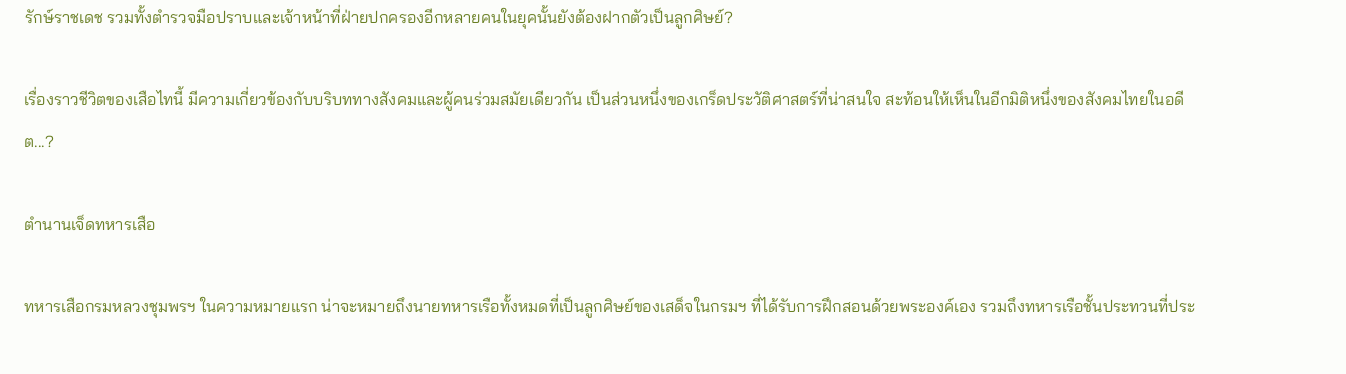รักษ์ราชเดช รวมทั้งตำรวจมือปราบและเจ้าหน้าที่ฝ่ายปกครองอีกหลายคนในยุคนั้นยังต้องฝากตัวเป็นลูกศิษย์?

เรื่องราวชีวิตของเสือไทนี้ มีความเกี่ยวข้องกับบริบททางสังคมและผู้คนร่วมสมัยเดียวกัน เป็นส่วนหนึ่งของเกร็ดประวัติศาสตร์ที่น่าสนใจ สะท้อนให้เห็นในอีกมิติหนึ่งของสังคมไทยในอดีต...?

ตำนานเจ็ดทหารเสือ

ทหารเสือกรมหลวงชุมพรฯ ในความหมายแรก น่าจะหมายถึงนายทหารเรือทั้งหมดที่เป็นลูกศิษย์ของเสด็จในกรมฯ ที่ได้รับการฝึกสอนด้วยพระองค์เอง รวมถึงทหารเรือชั้นประทวนที่ประ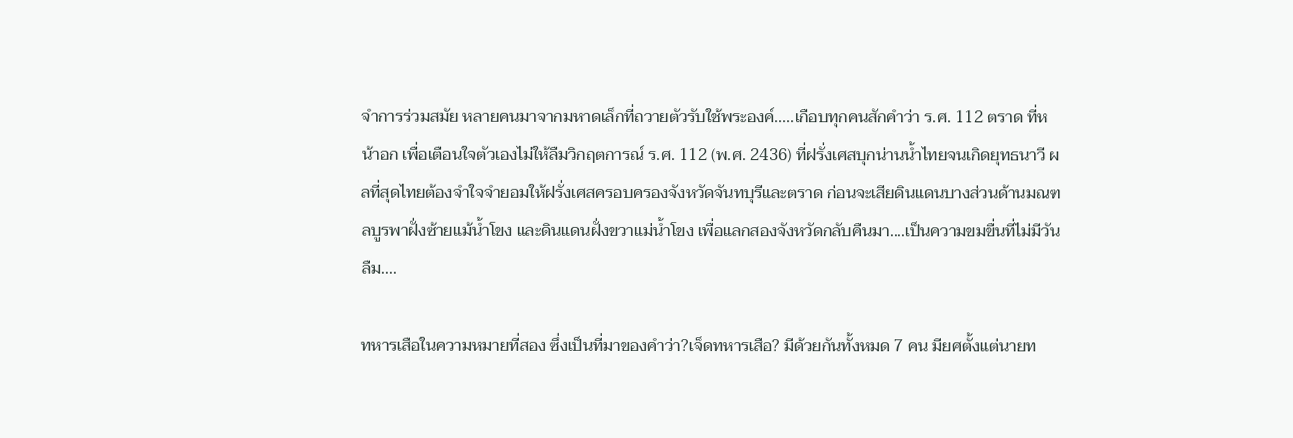จำการร่วมสมัย หลายคนมาจากมหาดเล็กที่ถวายตัวรับใช้พระองค์.....เกือบทุกคนสักคำว่า ร.ศ. 112 ตราด ที่หน้าอก เพื่อเตือนใจตัวเองไม่ให้ลืมวิกฤตการณ์ ร.ศ. 112 (พ.ศ. 2436) ที่ฝรั่งเศสบุกน่านน้ำไทยจนเกิดยุทธนาวี ผลที่สุดไทยต้องจำใจจำยอมให้ฝรั่งเศสครอบครองจังหวัดจันทบุรีและตราด ก่อนจะเสียดินแดนบางส่วนด้านมณฑลบูรพาฝั่งซ้ายแม้น้ำโขง และดินแดนฝั่งขวาแม่น้ำโขง เพื่อแลกสองจังหวัดกลับคืนมา....เป็นความขมขื่นที่ไม่มีวันลืม....

ทหารเสือในความหมายที่สอง ซึ่งเป็นที่มาของคำว่า?เจ็ดทหารเสือ? มีด้วยกันทั้งหมด 7 คน มียศตั้งแต่นายท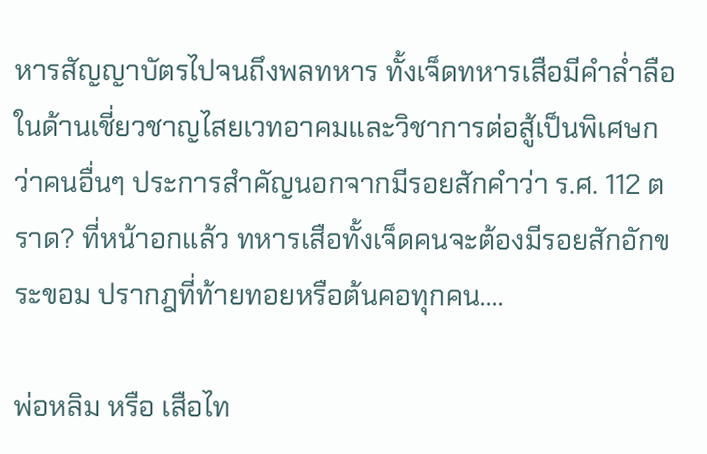หารสัญญาบัตรไปจนถึงพลทหาร ทั้งเจ็ดทหารเสือมีคำล่ำลือในด้านเชี่ยวชาญไสยเวทอาคมและวิชาการต่อสู้เป็นพิเศษกว่าคนอื่นๆ ประการสำคัญนอกจากมีรอยสักคำว่า ร.ศ. 112 ตราด? ที่หน้าอกแล้ว ทหารเสือทั้งเจ็ดคนจะต้องมีรอยสักอักขระขอม ปรากฎที่ท้ายทอยหรือต้นคอทุกคน....

พ่อหลิม หรือ เสือไท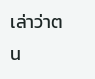เล่าว่าตน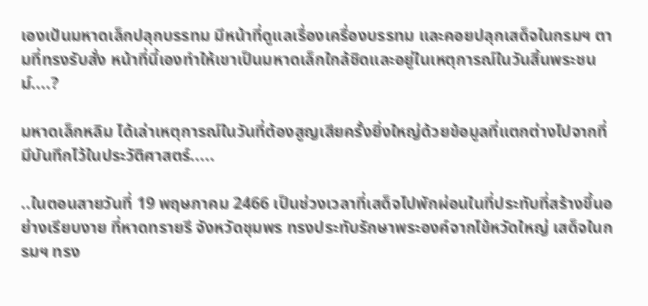เองเป้นมหาดเล็กปลุกบรรทม มีหน้าที่ดูแลเรื่องเครื่องบรรทม และคอยปลุกเสด็จในกรมฯ ตามที่ทรงรับสั่ง หน้าที่นี้เองทำให้เขาเป็นมหาดเล็กใกล้ชิดและอยู่ในเหตุการณ์ในวันสิ้นพระชนม์....?

มหาดเล็กหลิม ได้เล่าเหตุการณ์ในวันที่ต้องสูญเสียครั้งยิ่งใหญ่ด้วยข้อมูลที่แตกต่างไปจากที่มีบันทึกไว้ในประวัติศาสตร์.....

..ในตอนสายวันที่ 19 พฤษภาคม 2466 เป็นช่วงเวลาที่เสด็จไปพักผ่อนในที่ประทับที่สร้างขึ้นอย่างเรียบงาย ที่หาดทรายรี จังหวัดชุมพร ทรงประทับรักษาพระองค์จากไข้หวัดใหญ่ เสด็จในกรมฯ ทรง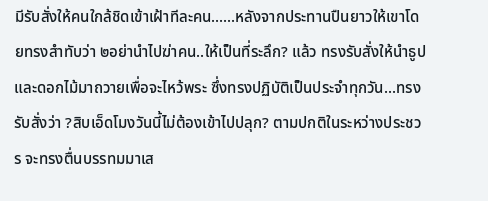มีรับสั่งให้คนใกล้ชิดเข้าเฝ้าทีละคน......หลังจากประทานปืนยาวให้เขาโดยทรงสำทับว่า ๒อย่านำไปฆ่าคน..ให้เป็นที่ระลึก? แล้ว ทรงรับสั่งให้นำธูปและดอกไม้มาถวายเพื่อจะไหว้พระ ซึ่งทรงปฏิบัติเป็นประจำทุกวัน...ทรงรับสั่งว่า ?สิบเอ็ดโมงวันนี้ไม่ต้องเข้าไปปลุก? ตามปกติในระหว่างประชวร จะทรงตื่นบรรทมมาเส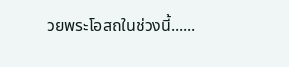วยพระโอสถในช่วงนี้......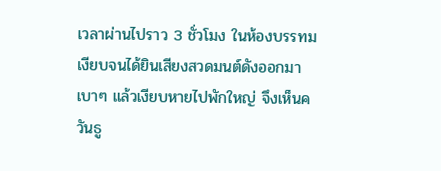เวลาผ่านไปราว 3 ชั่วโมง ในห้องบรรทมเงียบจนได้ยินเสียงสวดมนต์ดังออกมาเบาๆ แล้วเงียบหายไปพักใหญ่ จึงเห็นควันธู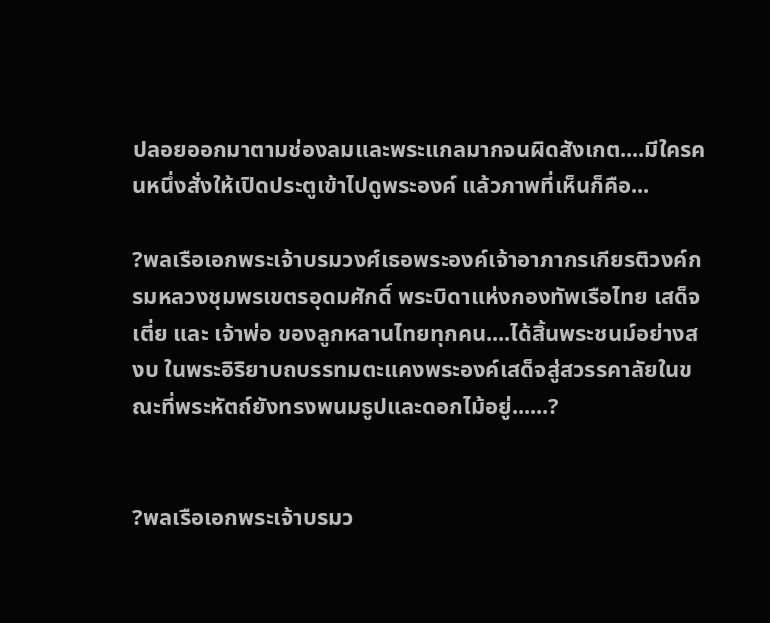ปลอยออกมาตามช่องลมและพระแกลมากจนผิดสังเกต....มีใครคนหนึ่งสั่งให้เปิดประตูเข้าไปดูพระองค์ แล้วภาพที่เห็นก็คือ...

?พลเรือเอกพระเจ้าบรมวงศ์เธอพระองค์เจ้าอาภากรเกียรติวงค์กรมหลวงชุมพรเขตรอุดมศักดิ์ พระบิดาแห่งกองทัพเรือไทย เสด็จเตี่ย และ เจ้าพ่อ ของลูกหลานไทยทุกคน....ได้สิ้นพระชนม์อย่างสงบ ในพระอิริยาบถบรรทมตะแคงพระองค์เสด็จสู่สวรรคาลัยในขณะที่พระหัตถ์ยังทรงพนมธูปและดอกไม้อยู่......?


?พลเรือเอกพระเจ้าบรมว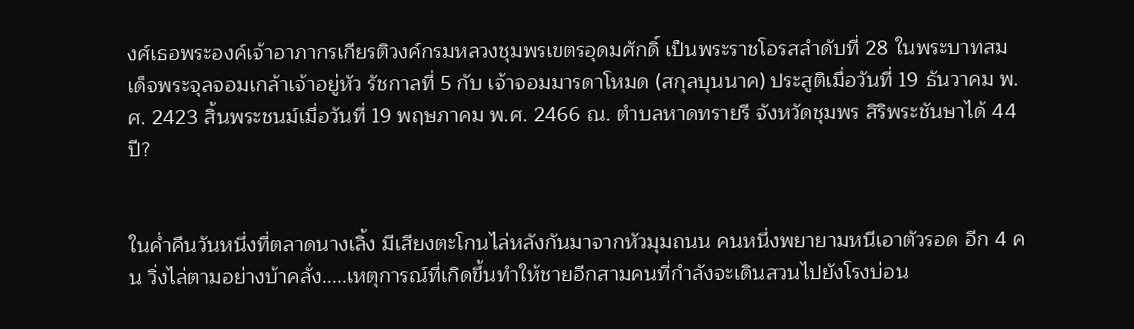งศ์เธอพระองค์เจ้าอาภากรเกียรติวงค์กรมหลวงชุมพรเขตรอุดมศักดิ์ เป็นพระราชโอรสลำดับที่ 28 ในพระบาทสมเด็จพระจุลจอมเกล้าเจ้าอยู่หัว รัชกาลที่ 5 กับ เจ้าจอมมารดาโหมด (สกุลบุนนาค) ประสูติเมื่อวันที่ 19 ธันวาคม พ. ศ. 2423 สิ้นพระชนม์เมื่อวันที่ 19 พฤษภาคม พ.ศ. 2466 ณ. ตำบลหาดทรายรี จังหวัดชุมพร สิริพระชันษาได้ 44 ปี?


ในค่ำคืนวันหนึ่งที่ตลาดนางเลิ้ง มีเสียงตะโกนไล่หลังกันมาจากหัวมุมถนน คนหนึ่งพยายามหนีเอาตัวรอด อีก 4 คน วิ่งไล่ตามอย่างบ้าคลั่ง.....เหตุการณ์ที่เกิดขึ้นทำให้ชายอีกสามคนที่กำลังจะเดินสวนไปยังโรงบ่อน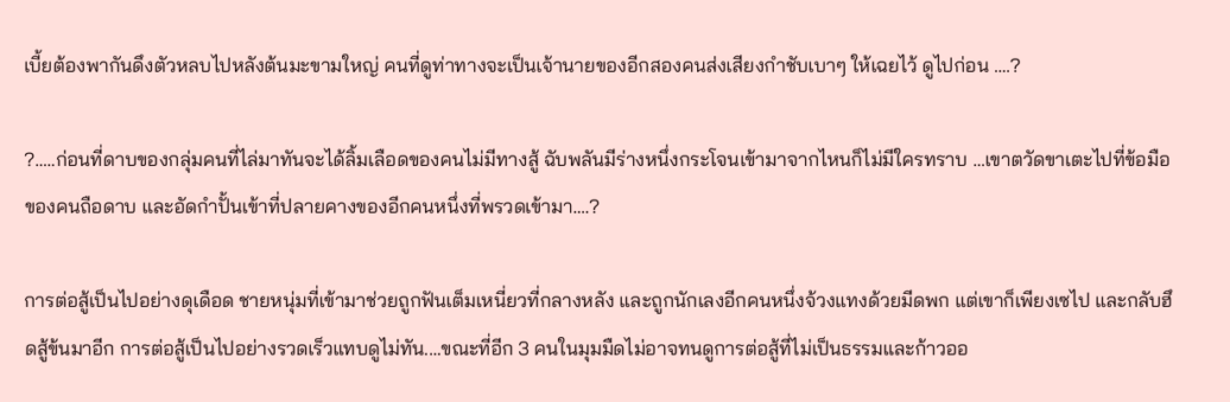เบี้ยต้องพากันดึงตัวหลบไปหลังต้นมะขามใหญ่ คนที่ดูท่าทางจะเป็นเจ้านายของอีกสองคนส่งเสียงกำชับเบาๆ ให้เฉยไว้ ดูไปก่อน ....?

?.....ก่อนที่ดาบของกลุ่มคนที่ไล่มาทันจะได้ลิ้มเลือดของคนไม่มีทางสู้ ฉับพลันมีร่างหนึ่งกระโจนเข้ามาจากไหนก็ไม่มีใครทราบ ...เขาตวัดขาเตะไปที่ข้อมือของคนถือดาบ และอัดกำปั้นเข้าที่ปลายคางของอีกคนหนึ่งที่พรวดเข้ามา....?

การต่อสู้เป็นไปอย่างดุเดือด ชายหนุ่มที่เข้ามาช่วยถูกฟันเต็มเหนี่ยวที่กลางหลัง และถูกนักเลงอีกคนหนึ่งจ้วงแทงด้วยมีดพก แต่เขาก็เพียงเซไป และกลับฮึดสู้ข้นมาอีก การต่อสู้เป็นไปอย่างรวดเร็วแทบดูไม่ทัน....ขณะที่อีก 3 คนในมุมมืดไม่อาจทนดูการต่อสู้ที่ไม่เป็นธรรมและก้าวออ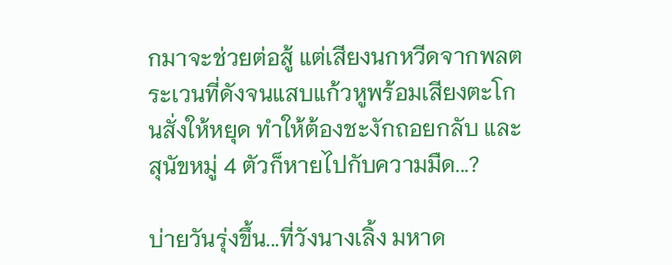กมาจะช่วยต่อสู้ แต่เสียงนกหวีดจากพลตระเวนที่ดังจนแสบแก้วหูพร้อมเสียงตะโกนสั่งให้หยุด ทำให้ต้องชะงักถอยกลับ และสุนัขหมู่ 4 ตัวก็หายไปกับความมืด...?

บ่ายวันรุ่งขึ้น...ที่วังนางเลิ้ง มหาด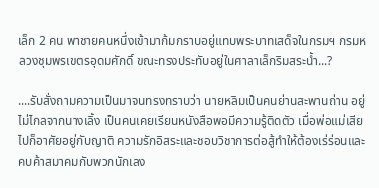เล็ก 2 คน พาชายคนหนึ่งเข้ามาก้มกราบอยู่แทบพระบาทเสด็จในกรมฯ กรมหลวงชุมพรเขตรอุดมศักดิ์ ขณะทรงประทับอยู่ในศาลาเล็กริมสระน้ำ...?

....รับสั่งถามความเป็นมาจนทรงทราบว่า นายหลิมเป็นคนย่านสะพานถ่าน อยู่ไม่ไกลจากนางเลิ้ง เป็นคนเคยเรียนหนังสือพอมีความรู้ติดตัว เมื่อพ่อแม่เสียไปก็อาศัยอยู่กับญาติ ความรักอิสระและชอบวิชาการต่อสู้ทำให้ต้องเร่ร่อนและคบค้าสมาคมกับพวกนักเลง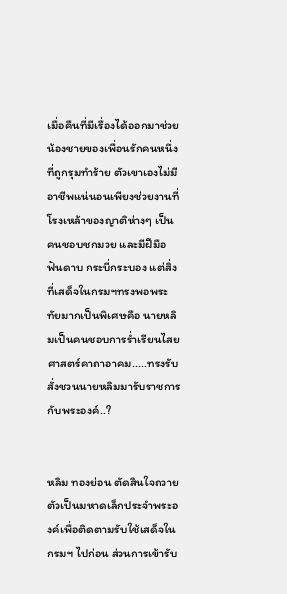เมื่อคืนที่มีเรื่องได้ออกมาช่วยน้องชายของเพื่อนรักคนหนึ่งที่ถูกรุมทำร้าย ตัวเขาเองไม่มีอาชีพแน่นอนเพียงช่วยงานที่โรงเหล้าของญาติห่างๆ เป็นคนชอบชกมวย และมีฝีมือฟันดาบ กระบี่กระบอง แต่สิ่งที่เสด็จในกรมฯทรงพอพระทัยมากเป็นพิเศษคือ นายหลิมเป็นคนชอบการร่ำเรียนไสยศาสตร์คาถาอาคม.....ทรงรับสั่งชวนนายหลิมมารับราชการกับพระองค์..?


หลิม ทองย่อน ตัดสินใจถวายตัวเป็นมหาดเล็กประจำพระองค์เพื่อติดตามรับใช้เสด็จในกรมฯ ไปก่อน ส่วนการเข้ารับ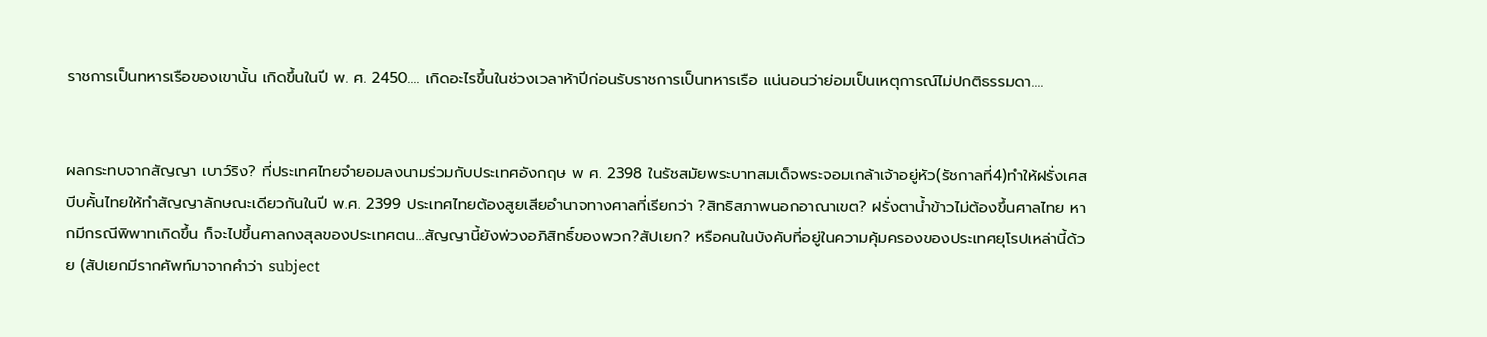ราชการเป็นทหารเรือของเขานั้น เกิดขึ้นในปี พ. ศ. 2450.... เกิดอะไรขึ้นในช่วงเวลาห้าปีก่อนรับราชการเป็นทหารเรือ แน่นอนว่าย่อมเป็นเหตุการณ์ไม่ปกติธรรมดา....


ผลกระทบจากสัญญา เบาว์ริง? ที่ประเทศไทยจำยอมลงนามร่วมกับประเทศอังกฤษ พ ศ. 2398 ในรัชสมัยพระบาทสมเด็จพระจอมเกล้าเจ้าอยู่หัว(รัชกาลที่4)ทำให้ฝรั่งเศสบีบคั้นไทยให้ทำสัญญาลักษณะเดียวกันในปี พ.ศ. 2399 ประเทศไทยต้องสูยเสียอำนาจทางศาลที่เรียกว่า ?สิทธิสภาพนอกอาณาเขต? ฝรั่งตาน้ำข้าวไม่ต้องขึ้นศาลไทย หากมีกรณีพิพาทเกิดขึ้น ก็จะไปขึ้นศาลกงสุลของประเทศตน...สัญญานี้ยังพ่วงอภิสิทธิ์ของพวก?สัปเยก? หรือคนในบังคับที่อยู่ในความคุ้มครองของประเทศยุโรปเหล่านี้ด้วย (สัปเยกมีรากศัพท์มาจากคำว่า subject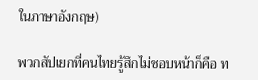ในภาษาอังกฤษ)

พวกสัปเยกที่คนไทยรู้สึกไม่ชอบหน้าก็คือ ท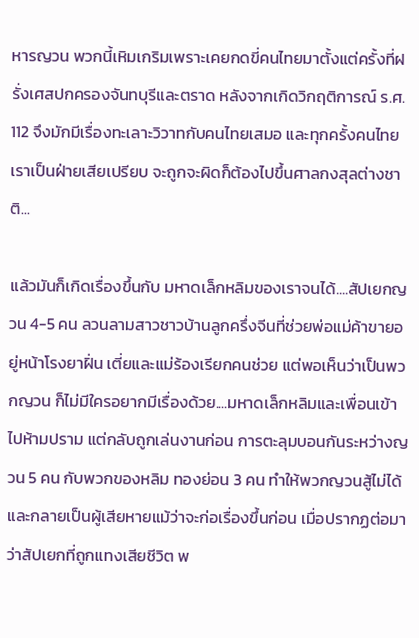หารญวน พวกนี้เหิมเกริมเพราะเคยกดขี่คนไทยมาตั้งแต่ครั้งที่ฝรั่งเศสปกครองจันทบุรีและตราด หลังจากเกิดวิกฤติการณ์ ร.ศ. 112 จึงมักมีเรื่องทะเลาะวิวาทกับคนไทยเสมอ และทุกครั้งคนไทยเราเป็นฝ่ายเสียเปรียบ จะถูกจะผิดก็ต้องไปขึ้นศาลกงสุลต่างชาติ...

แล้วมันก็เกิดเรื่องขึ้นกับ มหาดเล็กหลิมของเราจนได้....สัปเยกญวน 4-5 คน ลวนลามสาวชาวบ้านลูกครึ่งจีนที่ช่วยพ่อแม่ค้าขายอยู่หน้าโรงยาฝิ่น เตี่ยและแม่ร้องเรียกคนช่วย แต่พอเห็นว่าเป็นพวกญวน ก็ไม่มีใครอยากมีเรื่องด้วย....มหาดเล็กหลิมและเพื่อนเข้าไปห้ามปราม แต่กลับถูกเล่นงานก่อน การตะลุมบอนกันระหว่างญวน 5 คน กับพวกของหลิม ทองย่อน 3 คน ทำให้พวกญวนสู้ไม่ได้และกลายเป็นผู้เสียหายแม้ว่าจะก่อเรื่องขึ้นก่อน เมื่อปรากฏต่อมาว่าสัปเยกที่ถูกแทงเสียชีวิต พ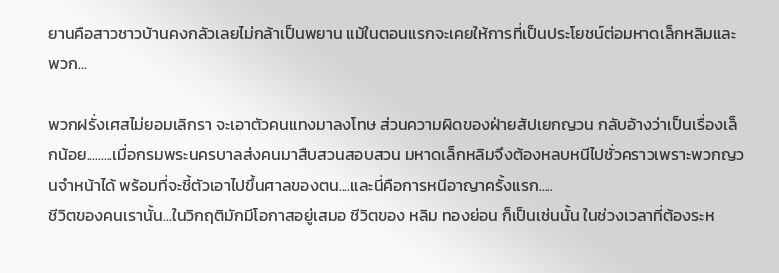ยานคือสาวชาวบ้านคงกลัวเลยไม่กล้าเป็นพยาน แม้ในตอนแรกจะเคยให้การที่เป็นประโยชน์ต่อมหาดเล็กหลิมและพวก...

พวกฝรั่งเศสไม่ยอมเลิกรา จะเอาตัวคนแทงมาลงโทษ ส่วนความผิดของฝ่ายสัปเยกญวน กลับอ้างว่าเป็นเรื่องเล็กน้อย.........เมื่อกรมพระนครบาลส่งคนมาสืบสวนสอบสวน มหาดเล็กหลิมจึงต้องหลบหนีไปชั่วคราวเพราะพวกญวนจำหน้าได้ พร้อมที่จะชี้ตัวเอาไปขึ้นศาลของตน....และนี่คือการหนีอาญาครั้งแรก.....
ชีวิตของคนเรานั้น...ในวิกฤติมักมีโอกาสอยู่เสมอ ชีวิตของ หลิม ทองย่อน ก็เป็นเช่นนั้น ในช่วงเวลาที่ต้องระห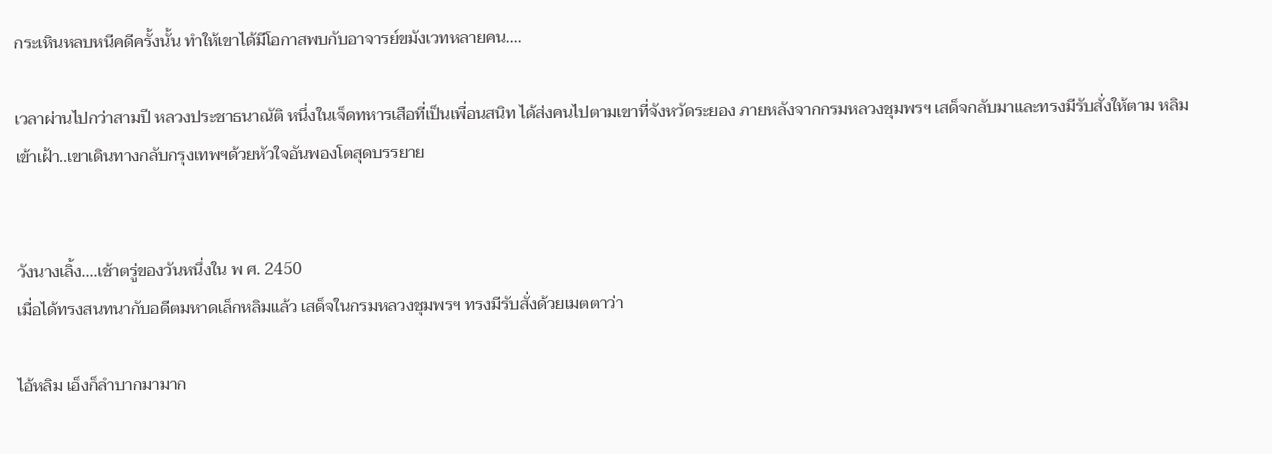กระเหินหลบหนีคดีครั้งนั้น ทำให้เขาได้มีโอกาสพบกับอาจารย์ขมังเวทหลายคน....

เวลาผ่านไปกว่าสามปี หลวงประชาธนาณัติ หนึ่งในเจ็ดทหารเสือที่เป็นเพื่อนสนิท ได้ส่งคนไปตามเขาที่จังหวัดระยอง ภายหลังจากกรมหลวงชุมพรฯ เสด็จกลับมาและทรงมีรับสั่งให้ตาม หลิม เข้าเฝ้า..เขาเดินทางกลับกรุงเทพฯด้วยหัวใจอันพองโตสุดบรรยาย


วังนางเลิ้ง....เช้าตรู่ของวันหนึ่งใน พ ศ. 2450
เมื่อได้ทรงสนทนากับอดีตมหาดเล็กหลิมแล้ว เสด็จในกรมหลวงชุมพรฯ ทรงมีรับสั่งด้วยเมตตาว่า

ไอ้หลิม เอ็งก็ลำบากมามาก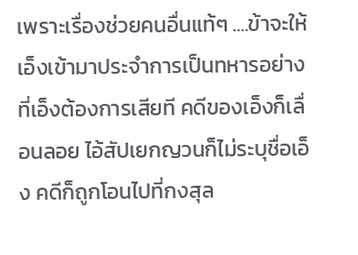เพราะเรื่องช่วยคนอื่นแท้ๆ ....ข้าจะให้เอ็งเข้ามาประจำการเป็นทหารอย่างที่เอ็งต้องการเสียที คดีของเอ็งก็เลื่อนลอย ไอ้สัปเยกญวนก็ไม่ระบุชื่อเอ็ง คดีก็ถูกโอนไปที่กงสุล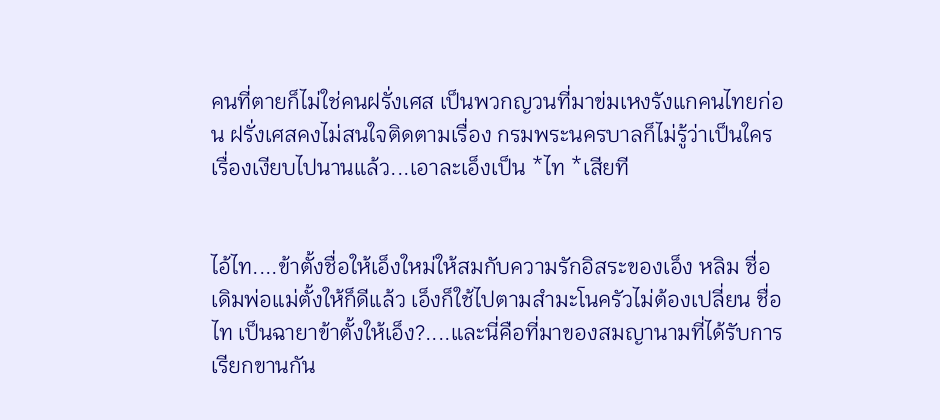คนที่ตายก็ไม่ใช่คนฝรั่งเศส เป็นพวกญวนที่มาข่มเหงรังแกคนไทยก่อน ฝรั่งเศสคงไม่สนใจติดตามเรื่อง กรมพระนครบาลก็ไม่รู้ว่าเป็นใคร เรื่องเงียบไปนานแล้ว...เอาละเอ็งเป็น *ไท *เสียที


ไอ้ไท....ข้าตั้งชื่อให้เอ็งใหม่ให้สมกับความรักอิสระของเอ็ง หลิม ชื่อเดิมพ่อแม่ตั้งให้ก็ดีแล้ว เอ็งก็ใช้ไปตามสำมะโนครัวไม่ต้องเปลี่ยน ชื่อ ไท เป็นฉายาข้าตั้งให้เอ็ง?....และนี่คือที่มาของสมญานามที่ได้รับการเรียกขานกัน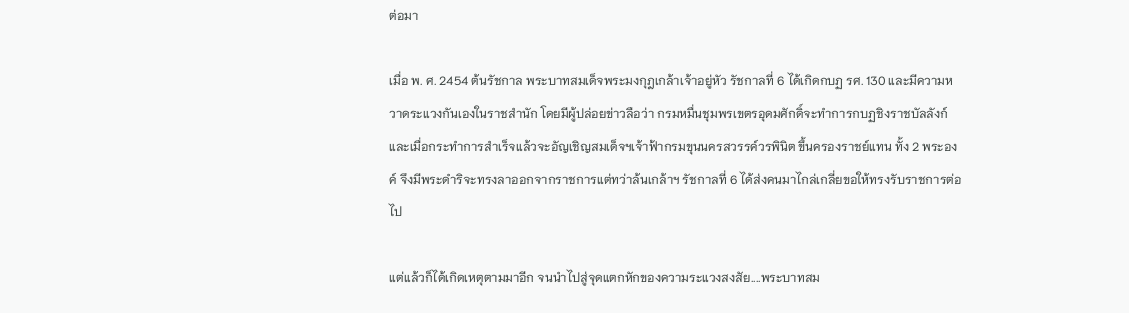ต่อมา

เมื่อ พ. ศ. 2454 ต้นรัชกาล พระบาทสมเด็จพระมงกุฎเกล้าเจ้าอยู่หัว รัชกาลที่ 6 ได้เกิดกบฏ รศ. 130 และมีความหวาดระแวงกันเองในราชสำนัก โดยมีผู้ปล่อยข่าวลือว่า กรมหมื่นชุมพรเขตรอุดมศักดิ์จะทำการกบฏชิงราชบัลลังก์ และเมื่อกระทำการสำเร็จแล้วจะอัญเชิญสมเด็จฯเจ้าฟ้ากรมขุนนครสวรรค์วรพินิต ขึ้นครองราชย์แทน ทั้ง 2 พระองค์ จึงมีพระดำริจะทรงลาออกจากราชการแต่ทว่าล้นเกล้าฯ รัชกาลที่ 6 ได้ส่งคนมาไกล่เกลี่ยขอให้ทรงรับราชการต่อไป

แต่แล้วก็ได้เกิดเหตุตามมาอีก จนนำไปสู่จุดแตกหักของความระแวงสงสัย....พระบาทสม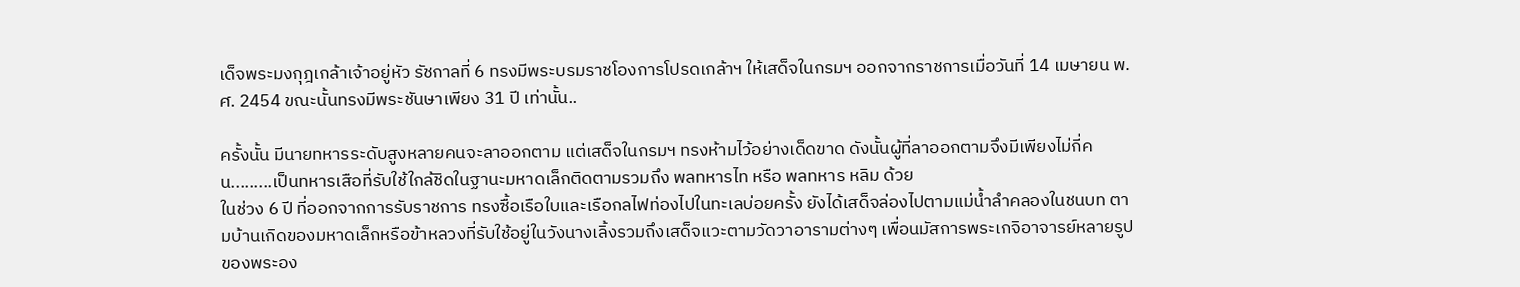เด็จพระมงกุฎเกล้าเจ้าอยู่หัว รัชกาลที่ 6 ทรงมีพระบรมราชโองการโปรดเกล้าฯ ให้เสด็จในกรมฯ ออกจากราชการเมื่อวันที่ 14 เมษายน พ.ศ. 2454 ขณะนั้นทรงมีพระชันษาเพียง 31 ปี เท่านั้น..

ครั้งนั้น มีนายทหารระดับสูงหลายคนจะลาออกตาม แต่เสด็จในกรมฯ ทรงห้ามไว้อย่างเด็ดขาด ดังนั้นผู้ที่ลาออกตามจึงมีเพียงไม่กี่คน.........เป็นทหารเสือที่รับใช้ใกล้ชิดในฐานะมหาดเล็กติดตามรวมถึง พลทหารไท หรือ พลทหาร หลิม ด้วย
ในช่วง 6 ปี ที่ออกจากการรับราชการ ทรงซื้อเรือใบและเรือกลไฟท่องไปในทะเลบ่อยครั้ง ยังได้เสด็จล่องไปตามแม่น้ำลำคลองในชนบท ตามบ้านเกิดของมหาดเล็กหรือข้าหลวงที่รับใช้อยู่ในวังนางเลิ้งรวมถึงเสด็จแวะตามวัดวาอารามต่างๆ เพื่อนมัสการพระเกจิอาจารย์หลายรูปของพระอง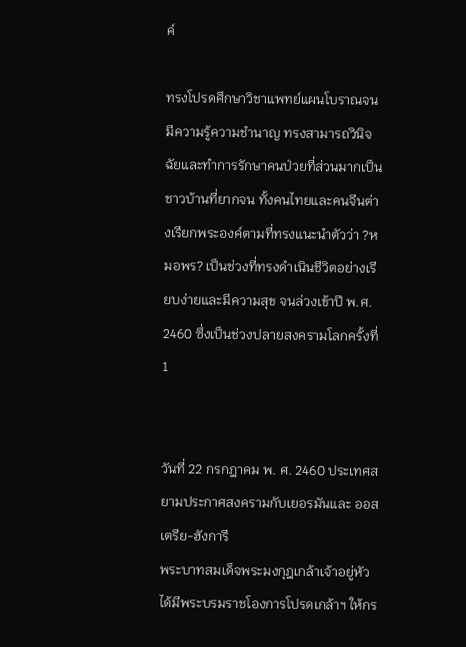ค์

ทรงโปรดศึกษาวิชาแพทย์แผนโบราณจนมีความรู้ความชำนาญ ทรงสามารถวินิจฉัยและทำการรักษาคนป่วยที่ส่วนมากเป็นชาวบ้านที่ยากจน ทั้งคนไทยและคนจีนต่างเรียกพระองค์ตามที่ทรงแนะนำตัวว่า ?หมอพร? เป็นช่วงที่ทรงดำเนินชีวิตอย่างเรียบง่ายและมีความสุข จนล่วงเข้าปี พ.ศ. 2460 ซึ่งเป็นช่วงปลายสงครามโลกครั้งที่ 1


วันที่ 22 กรกฎาคม พ. ศ. 2460 ประเทศสยามประกาศสงครามกับเยอรมันและ ออสเตรีย-ฮังการี
พระบาทสมเด็จพระมงกุฎเกล้าเจ้าอยู่หัว ได้มีพระบรมราชโองการโปรดเกล้าฯ ให้กร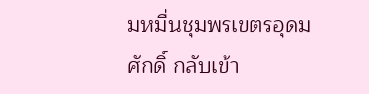มหมื่นชุมพรเขตรอุดมศักดิ์ กลับเข้า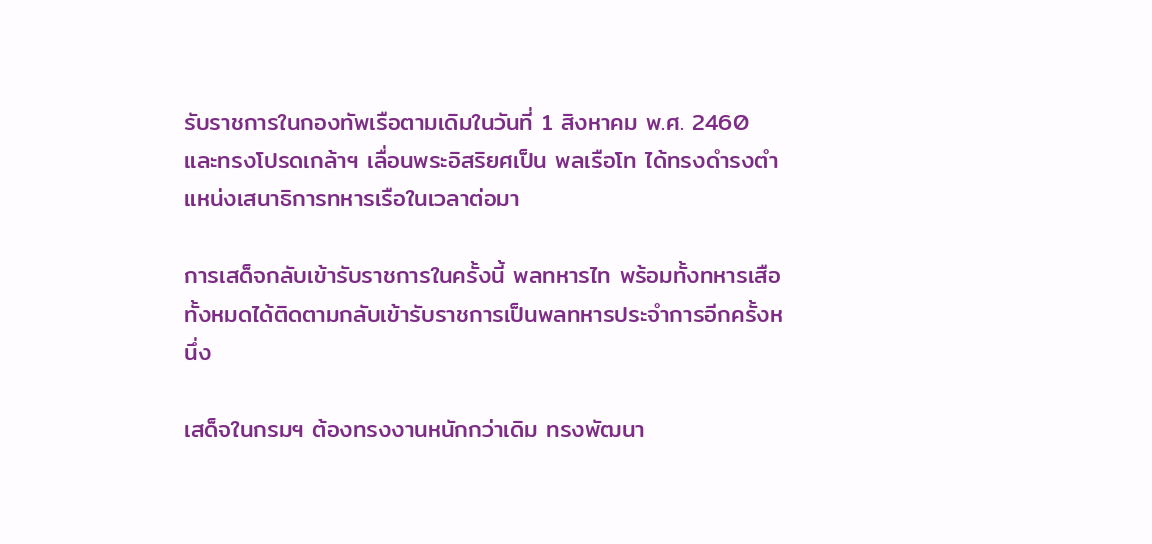รับราชการในกองทัพเรือตามเดิมในวันที่ 1 สิงหาคม พ.ศ. 2460 และทรงโปรดเกล้าฯ เลื่อนพระอิสริยศเป็น พลเรือโท ได้ทรงดำรงตำแหน่งเสนาธิการทหารเรือในเวลาต่อมา

การเสด็จกลับเข้ารับราชการในครั้งนี้ พลทหารไท พร้อมทั้งทหารเสือทั้งหมดได้ติดตามกลับเข้ารับราชการเป็นพลทหารประจำการอีกครั้งหนึ่ง

เสด็จในกรมฯ ต้องทรงงานหนักกว่าเดิม ทรงพัฒนา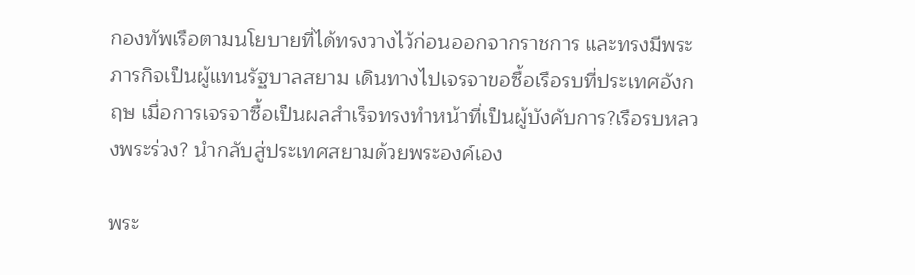กองทัพเรือตามนโยบายที่ได้ทรงวางไว้ก่อนออกจากราชการ และทรงมีพระภารกิจเป็นผู้แทนรัฐบาลสยาม เดินทางไปเจรจาขอซื้อเรือรบที่ประเทศอังกฤษ เมื่อการเจรจาซื้อเป็นผลสำเร็จทรงทำหน้าที่เป็นผู้บังคับการ?เรือรบหลวงพระร่วง? นำกลับสู่ประเทศสยามด้วยพระองค์เอง

พระ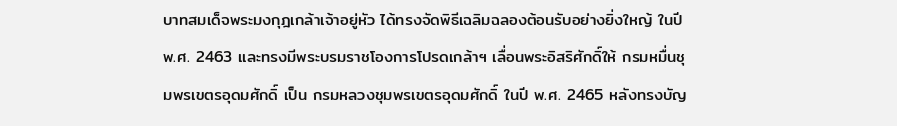บาทสมเด็จพระมงกุฎเกล้าเจ้าอยู่หัว ได้ทรงจัดพิธีเฉลิมฉลองต้อนรับอย่างยิ่งใหญ้ ในปี พ.ศ. 2463 และทรงมีพระบรมราชโองการโปรดเกล้าฯ เลื่อนพระอิสริศักดิ์ให้ กรมหมื่นชุมพรเขตรอุดมศักดิ์ เป็น กรมหลวงชุมพรเขตรอุดมศักดิ์ ในปี พ.ศ. 2465 หลังทรงบัญ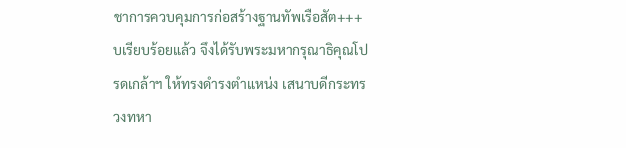ชาการควบคุมการก่อสร้างฐานทัพเรือสัต+++บเรียบร้อยแล้ว จึงได้รับพระมหากรุณาธิคุณโปรดเกล้าฯ ให้ทรงดำรงตำแหน่ง เสนาบดีกระทรวงทหา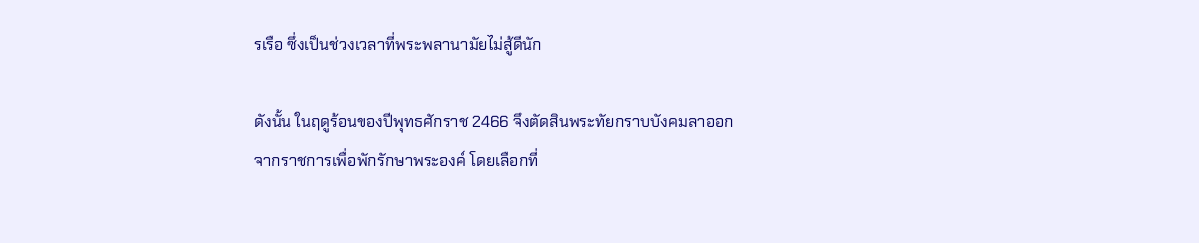รเรือ ซึ่งเป็นช่วงเวลาที่พระพลานามัยไม่สู้ดีนัก

ดังนั้น ในฤดูร้อนของปีพุทธศักราช 2466 จึงตัดสินพระทัยกราบบังคมลาออกจากราชการเพื่อพักรักษาพระองค์ โดยเลือกที่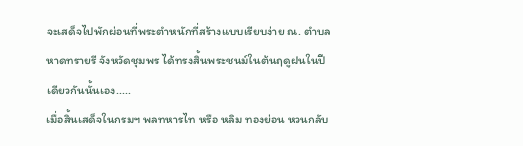จะเสด็จไปพักผ่อนที่พระตำหนักที่สร้างแบบเรียบง่าย ณ. ตำบลหาดทรายรี จังหวัดชุมพร ได้ทรงสิ้นพระชนม์ในต้นฤดูฝนในปีเดียวกันนั้นเอง.....
เมื่อสิ้นเสด็จในกรมฯ พลทหารไท หรือ หลิม ทองย่อน หวนกลับ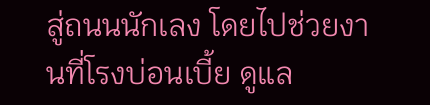สู่ถนนนักเลง โดยไปช่วยงานที่โรงบ่อนเบี้ย ดูแล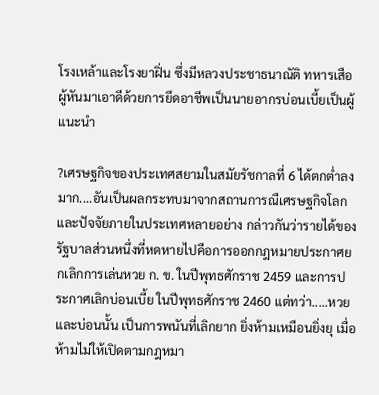โรงเหล้าและโรงยาฝิ่น ซึ่งมีหลวงประชาธนาณัติ ทหารเสือผู้หันมาเอาดีด้วยการยึดอาชีพเป็นนายอากรบ่อนเบี้ยเป็นผู้แนะนำ

?เศรษฐกิจของประเทศสยามในสมัยรัชกาลที่ 6 ได้ตกต่ำลงมาก....อันเป็นผลกระทบมาจากสถานการณืเศรษฐกิจโลกและปัจจัยภายในประเทศหลายอย่าง กล่าวกันว่ารายได้ของรัฐบาลส่วนหนึ่งที่หดหายไปคือการออกกฎหมายประกาศยกเลิกการเล่นหวย ก. ข. ในปีพุทธศักราช 2459 และการประกาศเลิกบ่อนเบี้ย ในปีพุทธศักราช 2460 แต่ทว่า.....หวยและบ่อนนั้น เป็นการพนันที่เลิกยาก ยิ่งห้ามเหมือนยิ่งยุ เมื่อห้ามไม่ให้เปิดตามกฎหมา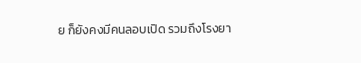ย ก็ยังคงมีคนลอบเปิด รวมถึงโรงยา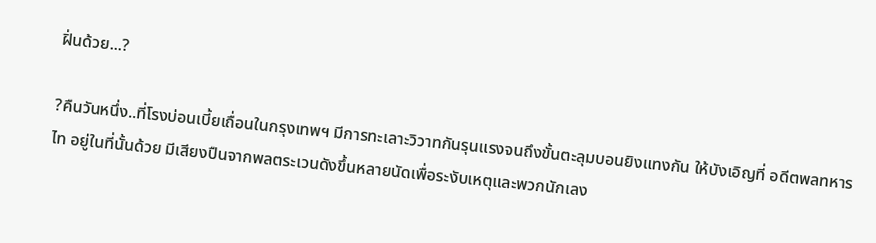ฝิ่นด้วย...?

?คืนวันหนึ่ง..ที่โรงบ่อนเบี้ยเถื่อนในกรุงเทพฯ มีการทะเลาะวิวาทกันรุนแรงจนถึงขั้นตะลุมบอนยิงแทงกัน ให้บังเอิญที่ อดีตพลทหารไท อยู่ในที่นั้นด้วย มีเสียงปืนจากพลตระเวนดังขึ้นหลายนัดเพื่อระงับเหตุและพวกนักเลง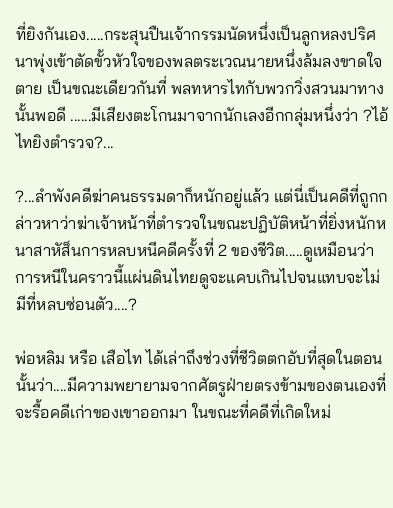ที่ยิงกันเอง.....กระสุนปืนเจ้ากรรมนัดหนึ่งเป็นลูกหลงปริศนาพุ่งเข้าตัดขั้วหัวใจของพลตระเวณนายหนึ่งล้มลงขาดใจตาย เป็นขณะเดียวกันที่ พลทหารไทกับพวกวิ่งสวนมาทางนั้นพอดี ......มีเสียงตะโกนมาจากนักเลงอีกกลุ่มหนึ่งว่า ?ไอ้ไทยิงตำรวจ?...

?...ลำพังคดีฆ่าคนธรรมดาก็หนักอยู่แล้ว แต่นี่เป็นคดีที่ถูกกล่าวหาว่าฆ่าเจ้าหน้าที่ตำรวจในขณะปฏิบัติหน้าที่ยิ่งหนักหนาสาหัส็นการหลบหนีคดีครั้งที่ 2 ของชีวิต.....ดูเหมือนว่าการหนีในคราวนี้แผ่นดินไทยดูจะแคบเกินไปจนแทบจะไม่มีที่หลบซ่อนตัว....?

พ่อหลิม หรือ เสือไท ได้เล่าถึงช่วงที่ชีวิตตกอับที่สุดในตอนนั้นว่า....มีความพยายามจากศัตรูฝ่ายตรงข้ามของตนเองที่จะรื้อคดีเก่าของเขาออกมา ในขณะที่คดีที่เกิดใหม่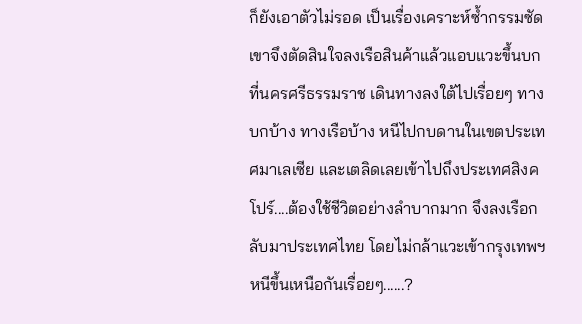ก็ยังเอาตัวไม่รอด เป็นเรื่องเคราะห์ซ้ำกรรมซัด เขาจึงตัดสินใจลงเรือสินค้าแล้วแอบแวะขึ้นบกที่นครศรีธรรมราช เดินทางลงใต้ไปเรื่อยๆ ทางบกบ้าง ทางเรือบ้าง หนีไปกบดานในเขตประเทศมาเลเซีย และเตลิดเลยเข้าไปถึงประเทศสิงคโปร์....ต้องใช้ชีวิตอย่างลำบากมาก จึงลงเรือกลับมาประเทศไทย โดยไม่กล้าแวะเข้ากรุงเทพฯ หนีขึ้นเหนือกันเรื่อยๆ......?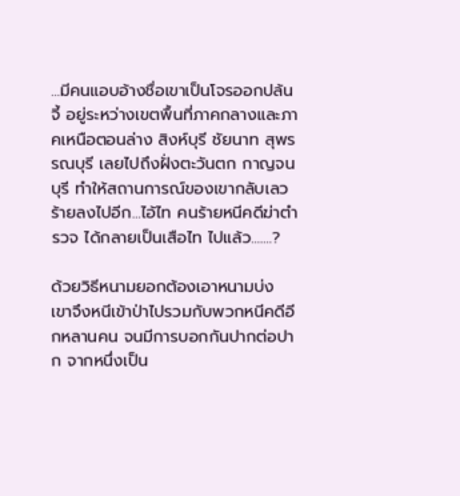...มีคนแอบอ้างชื่อเขาเป็นโจรออกปล้นจี้ อยู่ระหว่างเขตพื้นที่ภาคกลางและภาคเหนือตอนล่าง สิงห์บุรี ชัยนาท สุพรรณบุรี เลยไปถึงฝั่งตะวันตก กาญจนบุรี ทำให้สถานการณ์ของเขากลับเลวร้ายลงไปอีก...ไอ้ไท คนร้ายหนีคดีฆ่าตำรวจ ได้กลายเป็นเสือไท ไปแล้ว.......?

ด้วยวิธีหนามยอกต้องเอาหนามบ่ง เขาจึงหนีเข้าป่าไปรวมกับพวกหนีคดีอีกหลานคน จนมีการบอกกันปากต่อปาก จากหนึ่งเป็น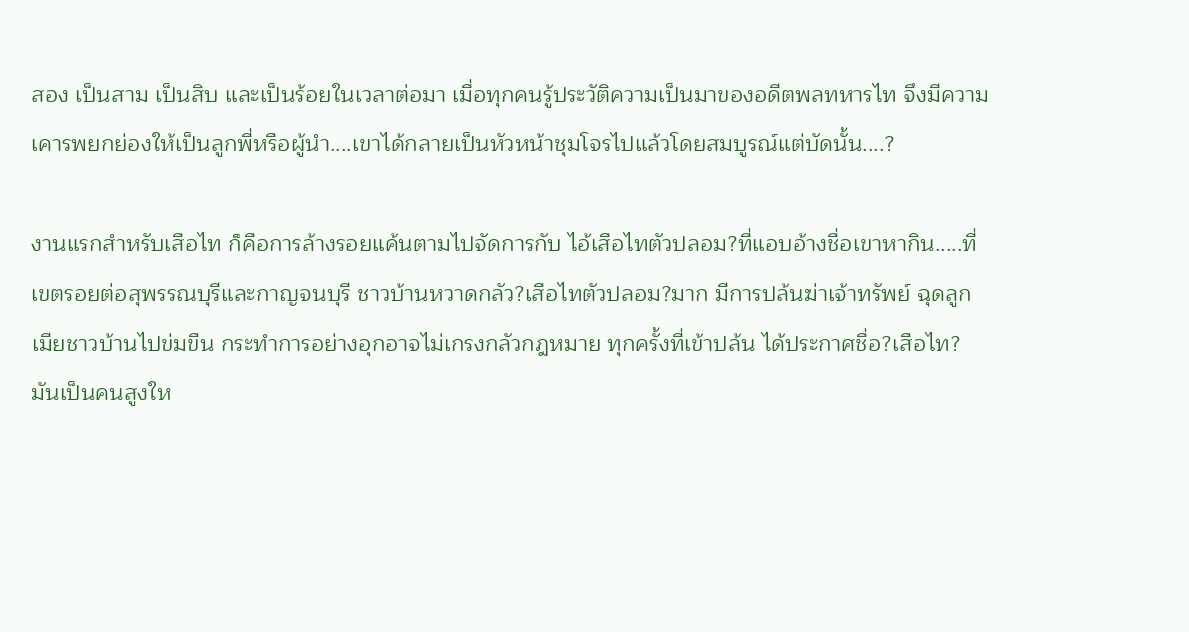สอง เป็นสาม เป็นสิบ และเป็นร้อยในเวลาต่อมา เมื่อทุกคนรู้ประวัติความเป็นมาของอดีตพลทหารไท จึงมีความเคารพยกย่องให้เป็นลูกพี่หรือผู้นำ....เขาได้กลายเป็นหัวหน้าชุมโจรไปแล้วโดยสมบูรณ์แต่บัดนั้น....?

งานแรกสำหรับเสือไท ก็คือการล้างรอยแค้นตามไปจัดการกับ ไอ้เสือไทตัวปลอม?ที่แอบอ้างชื่อเขาหากิน.....ที่เขตรอยต่อสุพรรณบุรีและกาญจนบุรี ชาวบ้านหวาดกลัว?เสือไทตัวปลอม?มาก มีการปล้นฆ่าเจ้าทรัพย์ ฉุดลูกเมียชาวบ้านไปข่มขืน กระทำการอย่างอุกอาจไม่เกรงกลัวกฎหมาย ทุกครั้งที่เข้าปล้น ได้ประกาศชื่อ?เสือไท? มันเป็นคนสูงให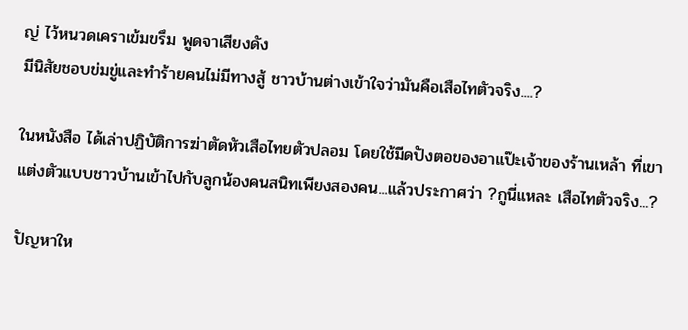ญ่ ไว้หนวดเคราเข้มขรึม พูดจาเสียงดัง
มีนิสัยชอบข่มขู่และทำร้ายคนไม่มีทางสู้ ชาวบ้านต่างเข้าใจว่ามันคือเสือไทตัวจริง....?

ในหนังสือ ได้เล่าปฏิบัติการฆ่าตัดหัวเสือไทยตัวปลอม โดยใช้มีดปังตอของอาแป๊ะเจ้าของร้านเหล้า ที่เขาแต่งตัวแบบชาวบ้านเข้าไปกับลูกน้องคนสนิทเพียงสองคน...แล้วประกาศว่า ?กูนี่แหละ เสือไทตัวจริง...?

ปัญหาให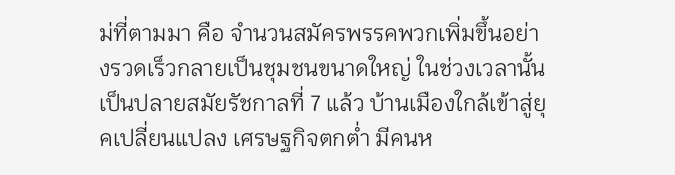ม่ที่ตามมา คือ จำนวนสมัครพรรคพวกเพิ่มขึ้นอย่างรวดเร็วกลายเป็นชุมชนขนาดใหญ่ ในช่วงเวลานั้นเป็นปลายสมัยรัชกาลที่ 7 แล้ว บ้านเมืองใกล้เข้าสู่ยุคเปลี่ยนแปลง เศรษฐกิจตกต่ำ มีคนห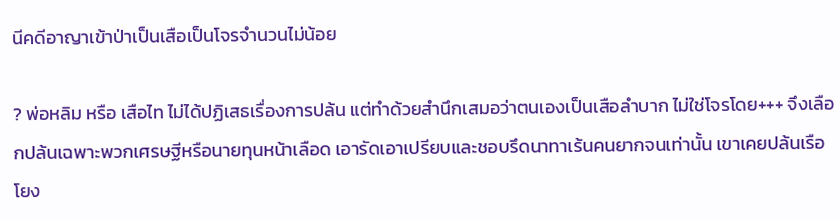นีคดีอาญาเข้าป่าเป็นเสือเป็นโจรจำนวนไม่น้อย

? พ่อหลิม หรือ เสือไท ไม่ได้ปฏิเสธเรื่องการปล้น แต่ทำด้วยสำนึกเสมอว่าตนเองเป็นเสือลำบาก ไม่ใช่โจรโดย+++ จึงเลือกปล้นเฉพาะพวกเศรษฐีหรือนายทุนหน้าเลือด เอารัดเอาเปรียบและชอบรึดนาทาเร้นคนยากจนเท่านั้น เขาเคยปล้นเรือโยง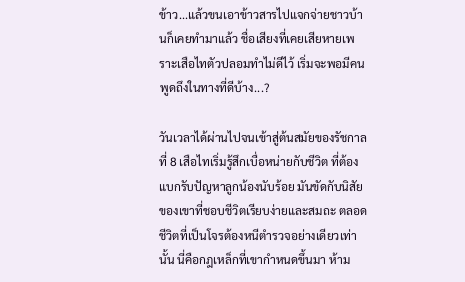ข้าว...แล้วขนเอาข้าวสารไปแจกจ่ายชาวบ้านก็เคยทำมาแล้ว ชื่อเสียงที่เคยเสียหายเพราะเสือไทตัวปลอมทำไม่ดีไว้ เริ่มจะพอมีคนพูดถึงในทางที่ดีบ้าง...?

วันเวลาได้ผ่านไปจนเข้าสู่ต้นสมัยของรัชกาลที่ 8 เสือไทเริ่มรู้สึกเบื่อหน่ายกับชีวิต ที่ต้องแบกรับปัญหาลูกน้องนับร้อย มันขัดกับนิสัยของเขาที่ชอบชีวิตเรียบง่ายและสมถะ ตลอดชีวิตที่เป็นโจรต้องหนีตำรวจอย่างเดียวเท่านั้น นี่คือกฎเหล็กที่เขากำหนดขึ้นมา ห้าม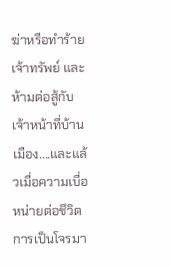ฆ่าหรือทำร้ายเจ้าทรัพย์ และห้ามต่อสู้กับเจ้าหน้าที่บ้านเมือง....และแล้วเมื่อความเบื่อหน่ายต่อชึวิตการเป็นโจรมา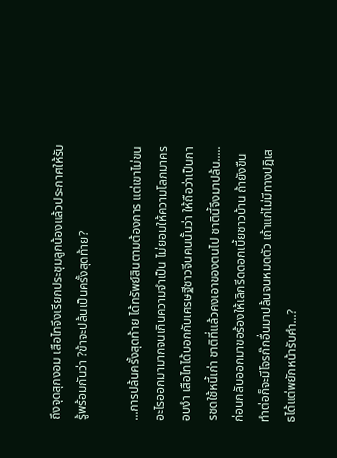ถึงจุดสุกงอม เสือไทจึงเรียกประชุมลูกน้องแล้วประกาศให้รับรู้พร้อมกันว่า ?ข้าจะปล้นเป็นครั้งสุดท้าย?

...การปล้นครั้งสุดท้าย ได้ทรัพย์สินตามต้องการ แต่เขาไม่ขนอะไรออกมามากจนเกินความจำเป็น ไม่ยอมให้ความโลภมาครอบงำ เสือไทได้บอกกับเศรษฐีชาวจีนคนนั้นว่า ให้ถือว่าเป็นการชดใช้หนี้เก่า ชาติที่แล้วคงเอาของตนไป ชาตินี้จึงมาปล้น.....ก่อนกลับออกมาขอร้องให้เลิกรีดดอกเบี้ยชาวบ้าน ถ้ายังขืนทำต่อก็จะมีโจรก๊กอื่นมาปล้นจนหมดตัว เถ้าแก่ไม่มีทางปฎิเสธได้แต่พยักหน้ารับคำ...?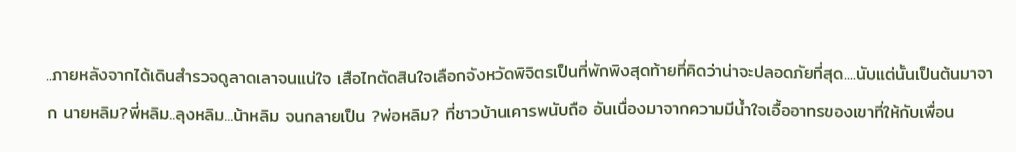..ภายหลังจากได้เดินสำรวจดูลาดเลาจนแน่ใจ เสือไทตัดสินใจเลือกจังหวัดพิจิตรเป็นที่พักพิงสุดท้ายที่คิดว่าน่าจะปลอดภัยที่สุด....นับแต่นั้นเป็นต้นมาจาก นายหลิม?พี่หลิม..ลุงหลิม...น้าหลิม จนกลายเป็น ?พ่อหลิม? ที่ชาวบ้านเคารพนับถือ อันเนื่องมาจากความมีน้ำใจเอื้ออาทรของเขาที่ให้กับเพื่อน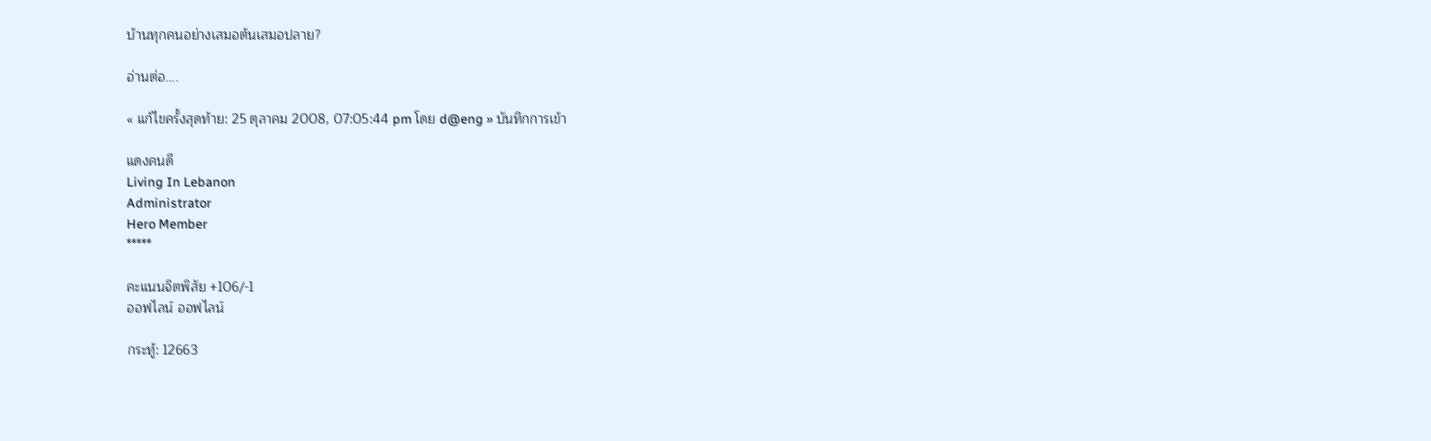บ้านทุกคนอย่างเสมอต้นเสมอปลาย?

อ่านต่อ....

« แก้ไขครั้งสุดท้าย: 25 ตุลาคม 2008, 07:05:44 pm โดย d@eng » บันทึกการเข้า

แดงคนดี
Living In Lebanon
Administrator
Hero Member
*****

คะแนนจิตพิสัย +106/-1
ออฟไลน์ ออฟไลน์

กระทู้: 12663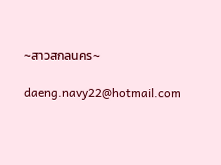~สาวสกลนคร~

daeng.navy22@hotmail.com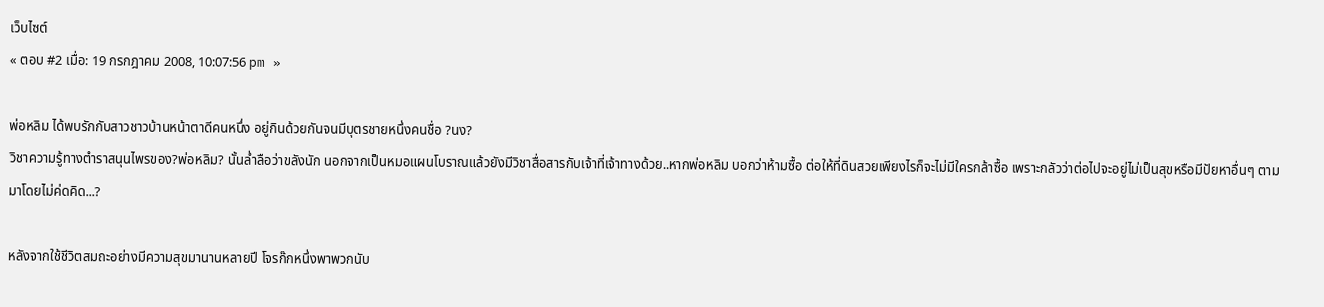เว็บไซต์
« ตอบ #2 เมื่อ: 19 กรกฎาคม 2008, 10:07:56 pm »

พ่อหลิม ได้พบรักกับสาวชาวบ้านหน้าตาดีคนหนึ่ง อยู่กินด้วยกันจนมีบุตรชายหนึ่งคนชื่อ ?นง?
วิชาความรู้ทางตำราสนุนไพรของ?พ่อหลิม? นั้นล่ำลือว่าขลังนัก นอกจากเป็นหมอแผนโบราณแล้วยังมีวิชาสื่อสารกับเจ้าที่เจ้าทางด้วย..หากพ่อหลิม บอกว่าห้ามซื้อ ต่อให้ที่ดินสวยเพียงไรก็จะไม่มีใครกล้าซื้อ เพราะกลัวว่าต่อไปจะอยู่ไม่เป็นสุขหรือมีปัยหาอื่นๆ ตามมาโดยไม่ค่ดคิด...?

หลังจากใช้ชีวิตสมถะอย่างมีความสุขมานานหลายปี โจรก๊กหนึ่งพาพวกนับ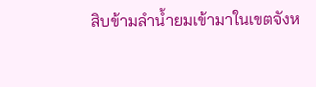สิบข้ามลำน้ำยมเข้ามาในเขตจังห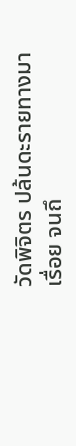วัดพิจิตร ปล้นดะรายทางมาเรื่อย จนถึ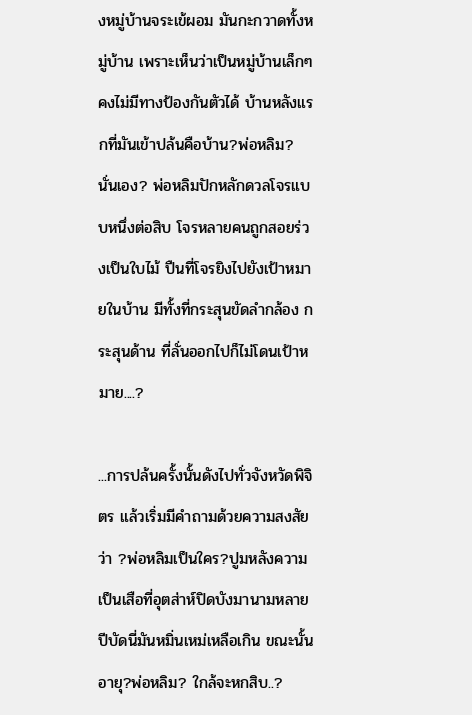งหมู่บ้านจระเข้ผอม มันกะกวาดทั้งหมู่บ้าน เพราะเห็นว่าเป็นหมู่บ้านเล็กๆ คงไม่มีทางป้องกันตัวได้ บ้านหลังแรกที่มันเข้าปล้นคือบ้าน?พ่อหลิม? นั่นเอง? พ่อหลิมปักหลักดวลโจรแบบหนึ่งต่อสิบ โจรหลายคนถูกสอยร่วงเป็นใบไม้ ปืนที่โจรยิงไปยังเป้าหมายในบ้าน มีทั้งที่กระสุนขัดลำกล้อง กระสุนด้าน ที่ลั่นออกไปก็ไม่โดนเป้าหมาย....?

...การปล้นครั้งนั้นดังไปทั่วจังหวัดพิจิตร แล้วเริ่มมีคำถามด้วยความสงสัยว่า ?พ่อหลิมเป็นใคร?ปูมหลังความเป็นเสือที่อุตส่าห์ปิดบังมานามหลายปีบัดนี่มันหมิ่นเหม่เหลือเกิน ขณะนั้นอายุ?พ่อหลิม? ใกล้จะหกสิบ..?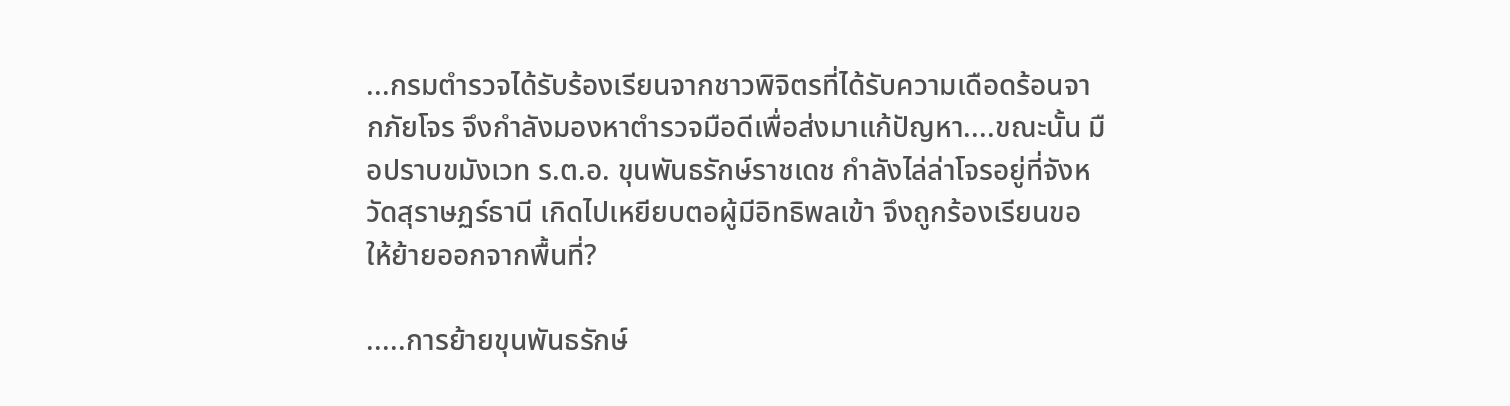...กรมตำรวจได้รับร้องเรียนจากชาวพิจิตรที่ได้รับความเดือดร้อนจากภัยโจร จึงกำลังมองหาตำรวจมือดีเพื่อส่งมาแก้ปัญหา....ขณะนั้น มือปราบขมังเวท ร.ต.อ. ขุนพันธรักษ์ราชเดช กำลังไล่ล่าโจรอยู่ที่จังหวัดสุราษฏร์ธานี เกิดไปเหยียบตอผู้มีอิทธิพลเข้า จึงถูกร้องเรียนขอให้ย้ายออกจากพื้นที่?

.....การย้ายขุนพันธรักษ์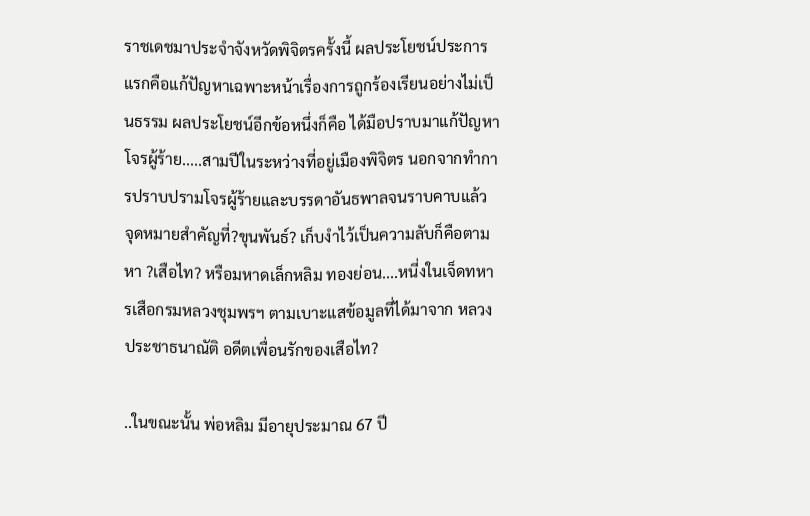ราชเดชมาประจำจังหวัดพิจิตรครั้งนี้ ผลประโยชน์ประการแรกคือแก้ปัญหาเฉพาะหน้าเรื่องการถูกร้องเรียนอย่างไม่เป็นธรรม ผลประโยชน์อีกข้อหนึ่งก็คือ ได้มือปราบมาแก้ปัญหาโจรผู้ร้าย.....สามปีในระหว่างที่อยู่เมืองพิจิตร นอกจากทำการปราบปรามโจรผู้ร้ายและบรรดาอันธพาลจนราบคาบแล้ว จุดหมายสำคัญที่?ขุนพันธ์? เก็บงำไว้เป็นความลับก็คือตามหา ?เสือไท? หรือมหาดเล็กหลิม ทองย่อน....หนี่งในเจ็ดทหารเสือกรมหลวงชุมพรฯ ตามเบาะแสข้อมูลที่ได้มาจาก หลวงประชาธนาณัติ อดีตเพื่อนรักของเสือไท?

..ในขณะนั้น พ่อหลิม มีอายุประมาณ 67 ปี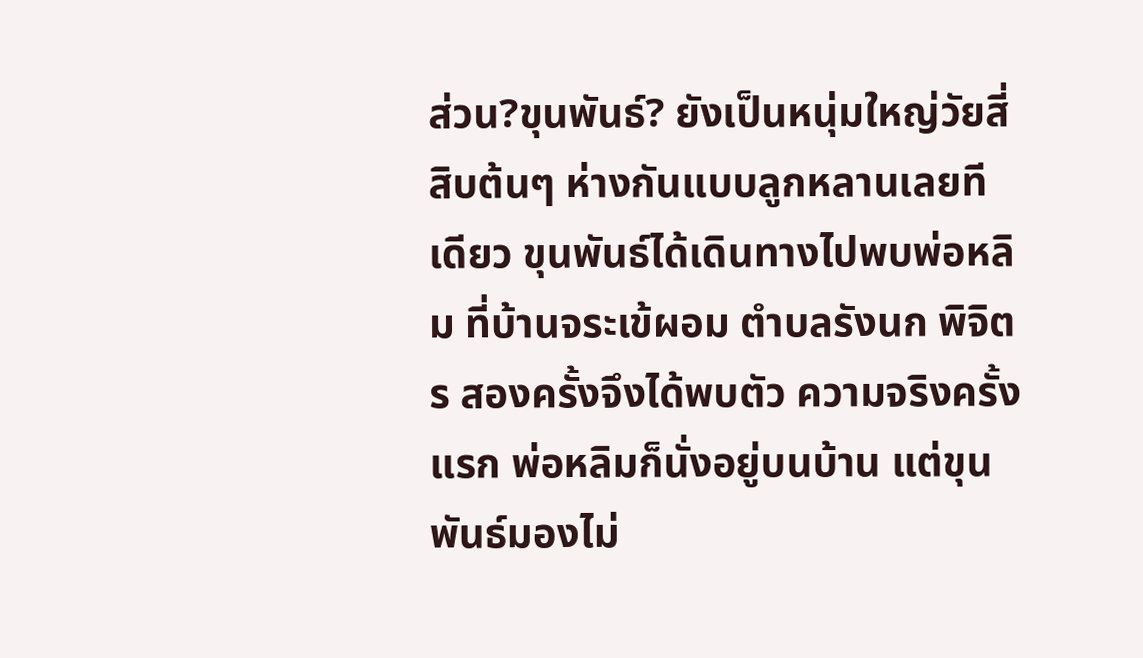ส่วน?ขุนพันธ์? ยังเป็นหนุ่มใหญ่วัยสี่สิบต้นๆ ห่างกันแบบลูกหลานเลยทีเดียว ขุนพันธ์ได้เดินทางไปพบพ่อหลิม ที่บ้านจระเข้ผอม ตำบลรังนก พิจิตร สองครั้งจึงได้พบตัว ความจริงครั้งแรก พ่อหลิมก็นั่งอยู่บนบ้าน แต่ขุนพันธ์มองไม่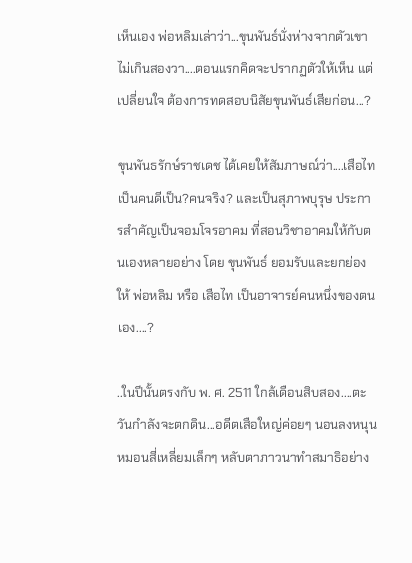เห็นเอง พ่อหลิมเล่าว่า...ขุนพันธ์นั่งห่างจากตัวเขาไม่เกินสองวา....ตอนแรกคิดจะปรากฏตัวให้เห็น แต่เปลี่ยนใจ ต้องการทดสอบนิสัยขุนพันธ์เสียก่อน...?

ขุนพันธรักษ์ราชเดช ได้เคยให้สัมภาษณ์ว่า....เสือไทเป็นคนดีเป็น?คนจริง? และเป็นสุภาพบุรุษ ประการสำคัญเป็นจอมโจรอาคม ที่สอนวิชาอาคมให้กับตนเองหลายอย่าง โดย ขุนพันธ์ ยอมรับและยกย่องให้ พ่อหลิม หรือ เสือไท เป็นอาจารย์คนหนึ่งของตนเอง....?

..ในปีนั้นตรงกับ พ. ศ. 2511 ใกล้เดือนสิบสอง....ตะวันกำลังจะตกดิน...อดีตเสือใหญ่ค่อยๆ นอนลงหนุนหมอนสี่เหลี่ยมเล็กๆ หลับตาภาวนาทำสมาธิอย่าง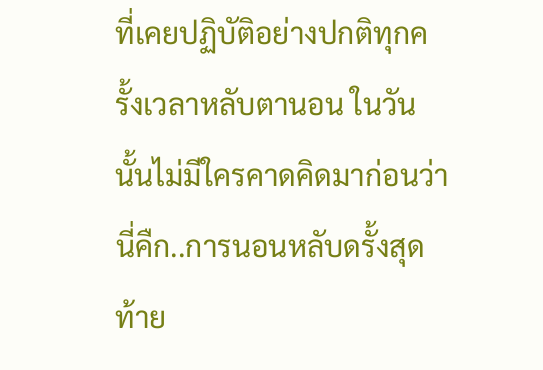ที่เคยปฏิบัติอย่างปกติทุกครั้งเวลาหลับตานอน ในวันนั้นไม่มีใครคาดคิดมาก่อนว่า นี่คืก..การนอนหลับดรั้งสุดท้าย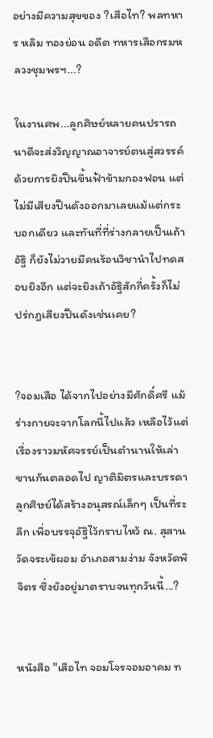อย่างมีความสุขของ ?เสือไท? พลทหาร หลิม ทองย่อน อดีต ทหารเสือกรมหลวงชุมพรฯ...?

ในงานศพ...ลูกศิษย์หลายคนปรารถนาดีจะส่งวิญญาณอาจารย์ตนสู่สวรรค์ด้วยการยิงปืนขึ้นฟ้าข้ามกองฟอน แต่ไม่มีเสียงปืนดังออกมาเลยแม้แต่กระบอกเดียว และทันที่ที่ร่างกลายเป็นเถ้าอัฐิ ก็ยังไม่วายมีคนร้อนวิชานำไปทดสอบยิงอีก แต่จะยิงเถ้าอัฐิสักกี่ครั้งก็ไม่ปร่กฎเสียงปืนดังเช่นเคย?


?จอมเสือ ได้จากไปอย่างมีศักดิ์ศรี แม้ร่างกายจะจากโลกนี้ไปแล้ว เหลือไว้แต่เรื่องราวมหัศจรรย์เป็นตำนานให้เล่าขานกันตลอดไป ญาติมิตรและบรรดาลูกศิษย์ได้สร้างอนุสรณ์เล็กๆ เป็นที่ระลึก เพื่อบรรจุอัฐิไว้กราบไหว้ ณ. สุสานวัดจระเข้ผอม อำเภอสามง่าม จังหวัดพิจิตร ซึ่งยังอยู่มาตราบจนทุกวันนี้...?


หนังสือ "เสือไท จอมโจรจอมอาคม ท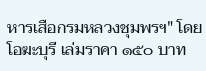หารเสือกรมหลวงชุมพรฯ" โดยโอฆะบุรี เล่มราคา ๑๕๐ บาท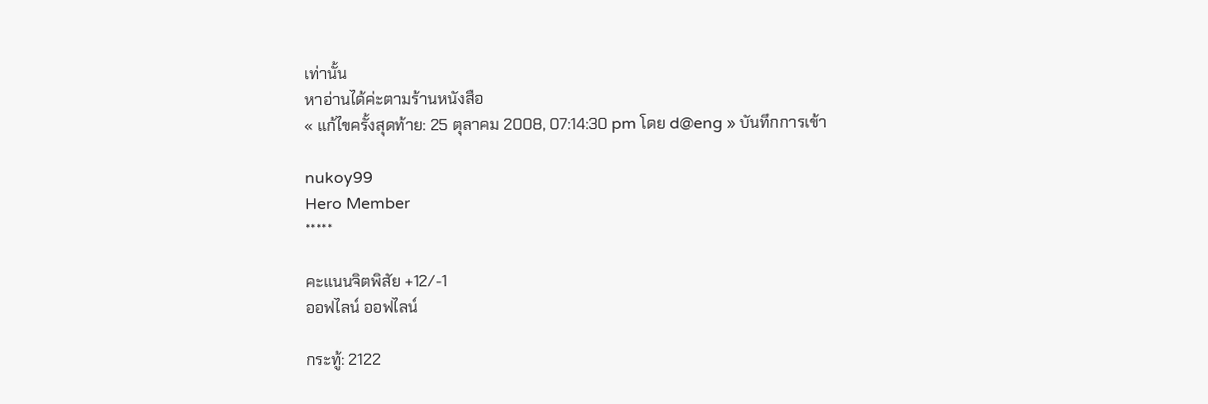เท่านั้น
หาอ่านได้ค่ะตามร้านหนังสือ
« แก้ไขครั้งสุดท้าย: 25 ตุลาคม 2008, 07:14:30 pm โดย d@eng » บันทึกการเข้า

nukoy99
Hero Member
*****

คะแนนจิตพิสัย +12/-1
ออฟไลน์ ออฟไลน์

กระทู้: 2122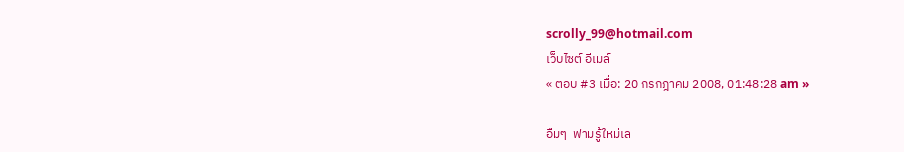scrolly_99@hotmail.com
เว็บไซต์ อีเมล์
« ตอบ #3 เมื่อ: 20 กรกฎาคม 2008, 01:48:28 am »

อืมๆ  ฟามรู้ใหม่เล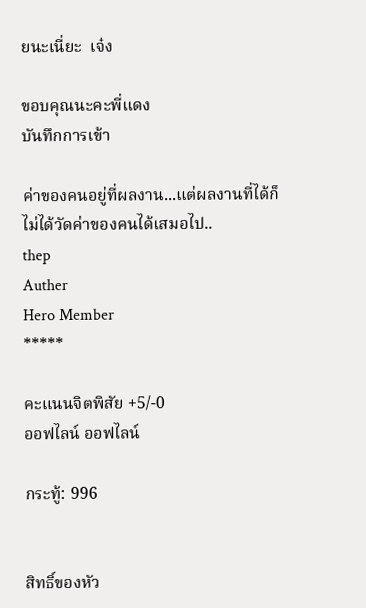ยนะเนี่ยะ  เจ๋ง

ขอบคุณนะคะพี่แดง
บันทึกการเข้า

ค่าของคนอยู่ที่ผลงาน...แต่ผลงานที่ได้ก็ไม่ได้วัดค่าของคนได้เสมอไป..
thep
Auther
Hero Member
*****

คะแนนจิตพิสัย +5/-0
ออฟไลน์ ออฟไลน์

กระทู้: 996


สิทธิ์ของหัว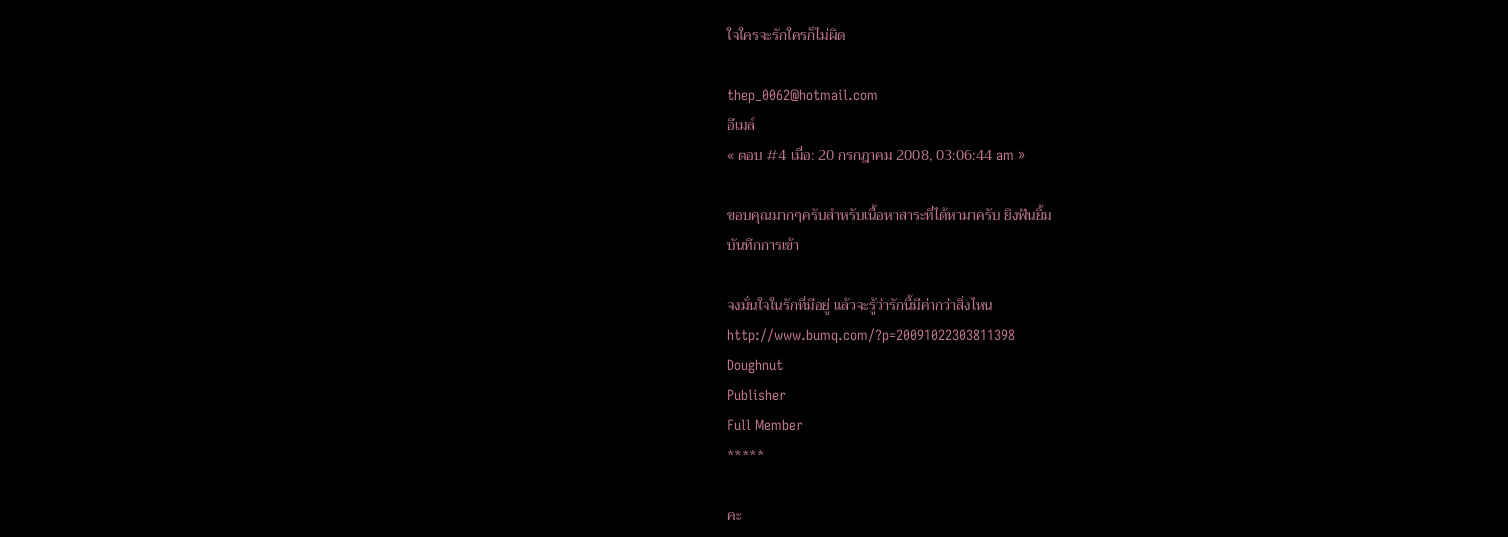ใจใครจะรักใครก็ไม่ผิด

thep_0062@hotmail.com
อีเมล์
« ตอบ #4 เมื่อ: 20 กรกฎาคม 2008, 03:06:44 am »

ขอบคุณมากๆครับสำหรับเนื้อหาสาระที่ได้หามาครับ ยิงฟันยิ้ม
บันทึกการเข้า

จงมั่นใจในรักที่มีอยู่ แล้วจะรู้ว่ารักนี้มีค่ากว่าสิ่งไหน
http://www.bumq.com/?p=20091022303811398
Doughnut
Publisher
Full Member
*****

คะ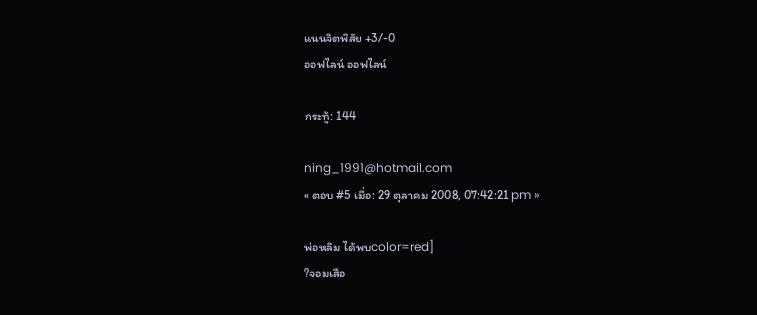แนนจิตพิสัย +3/-0
ออฟไลน์ ออฟไลน์

กระทู้: 144

ning_1991@hotmail.com
« ตอบ #5 เมื่อ: 29 ตุลาคม 2008, 07:42:21 pm »

พ่อหลิม ได้พบcolor=red]
?จอมเสือ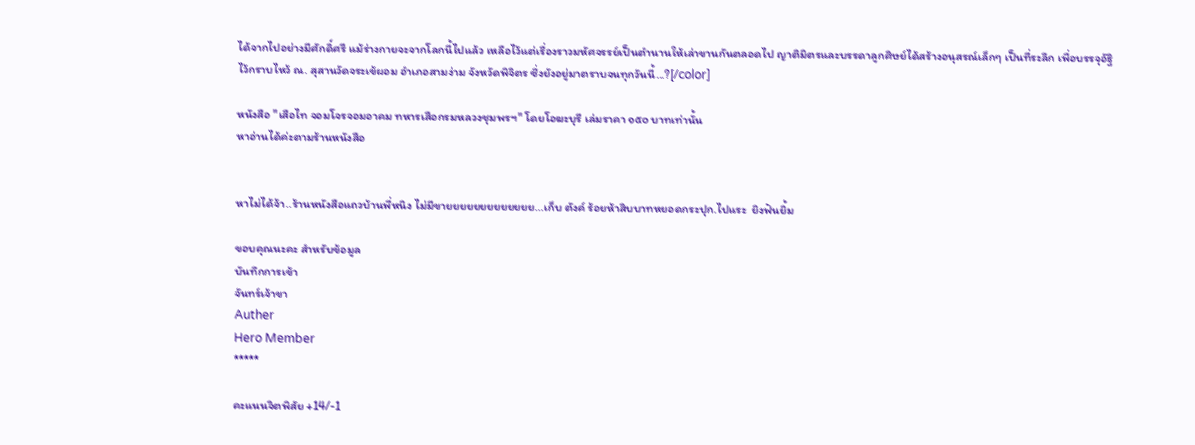ได้จากไปอย่างมีศักดิ์ศรี แม้ร่างกายจะจากโลกนี้ไปแล้ว เหลือไว้แต่เรื่องราวมหัศจรรย์เป็นตำนานให้เล่าขานกันตลอดไป ญาติมิตรและบรรดาลูกศิษย์ได้สร้างอนุสรณ์เล็กๆ เป็นที่ระลึก เพื่อบรรจุอัฐิไว้กราบไหว้ ณ. สุสานวัดจระเข้ผอม อำเภอสามง่าม จังหวัดพิจิตร ซึ่งยังอยู่มาตราบจนทุกวันนี้...?[/color]

หนังสือ "เสือไท จอมโจรจอมอาคม ทหารเสือกรมหลวงชุมพรฯ" โดยโอฆะบุรี เล่มราคา ๑๕๐ บาทเท่านั้น
หาอ่านได้ค่ะตามร้านหนังสือ


หาไม่ได้จ้า..ร้านหนังสือแถวบ้านพี่หนิง ไม่มีขายยยยยยยยยยยยย...เก็บ ตังค์ ร้อยห้าสิบบาทหยอดกระปุก.ไปแระ  ยิงฟันยิ้ม

ขอบคุณนะคะ สำหรับข้อมูล
บันทึกการเข้า
จันทร์เจ้าขา
Auther
Hero Member
*****

คะแนนจิตพิสัย +14/-1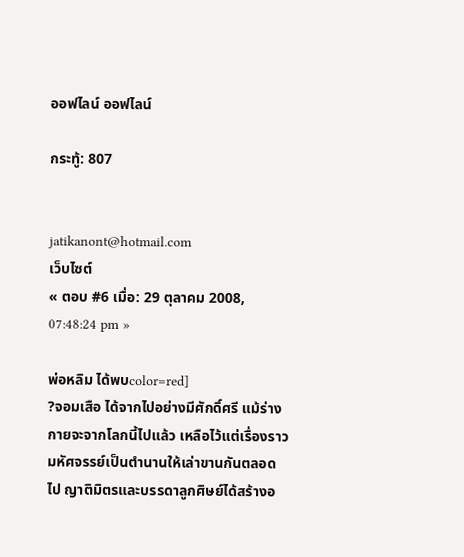ออฟไลน์ ออฟไลน์

กระทู้: 807


jatikanont@hotmail.com
เว็บไซต์
« ตอบ #6 เมื่อ: 29 ตุลาคม 2008, 07:48:24 pm »

พ่อหลิม ได้พบcolor=red]
?จอมเสือ ได้จากไปอย่างมีศักดิ์ศรี แม้ร่างกายจะจากโลกนี้ไปแล้ว เหลือไว้แต่เรื่องราวมหัศจรรย์เป็นตำนานให้เล่าขานกันตลอดไป ญาติมิตรและบรรดาลูกศิษย์ได้สร้างอ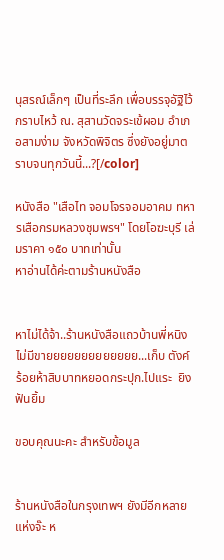นุสรณ์เล็กๆ เป็นที่ระลึก เพื่อบรรจุอัฐิไว้กราบไหว้ ณ. สุสานวัดจระเข้ผอม อำเภอสามง่าม จังหวัดพิจิตร ซึ่งยังอยู่มาตราบจนทุกวันนี้...?[/color]

หนังสือ "เสือไท จอมโจรจอมอาคม ทหารเสือกรมหลวงชุมพรฯ" โดยโอฆะบุรี เล่มราคา ๑๕๐ บาทเท่านั้น
หาอ่านได้ค่ะตามร้านหนังสือ


หาไม่ได้จ้า..ร้านหนังสือแถวบ้านพี่หนิง ไม่มีขายยยยยยยยยยยยย...เก็บ ตังค์ ร้อยห้าสิบบาทหยอดกระปุก.ไปแระ  ยิงฟันยิ้ม

ขอบคุณนะคะ สำหรับข้อมูล


ร้านหนังสือในกรุงเทพฯ ยังมีอีกหลายแห่งจ๊ะ ห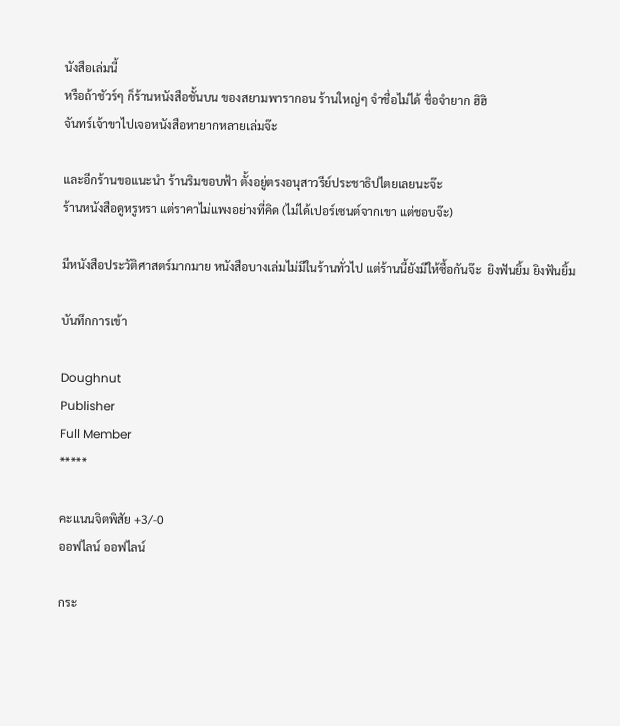นังสือเล่มนี้
หรือถ้าชัวร์ๆ ก็ร้านหนังสือชั้นบน ของสยามพารากอน ร้านใหญ่ๆ จำชื่อไม่ได้ ชื่อจำยาก ฮิฮิ
จันทร์เจ้าขาไปเจอหนังสือหายากหลายเล่มจ๊ะ

และอีกร้านขอแนะนำ ร้านริมขอบฟ้า ตั้งอยู่ตรงอนุสาวรีย์ประชาธิปไตยเลยนะจ๊ะ
ร้านหนังสือดูหรูหรา แต่ราคาไม่แพงอย่างที่คิด (ไม่ได้เปอร์เซนต์จากเขา แต่ชอบจ๊ะ)

มีหนังสือประวัติศาสตร์มากมาย หนังสือบางเล่มไม่มีในร้านทั่วไป แต่ร้านนี้ยังมีให้ซื้อกันจ๊ะ  ยิงฟันยิ้ม ยิงฟันยิ้ม

บันทึกการเข้า

Doughnut
Publisher
Full Member
*****

คะแนนจิตพิสัย +3/-0
ออฟไลน์ ออฟไลน์

กระ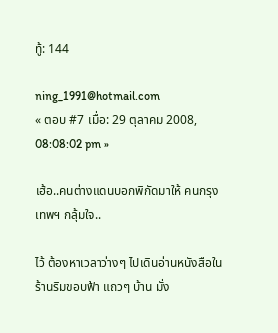ทู้: 144

ning_1991@hotmail.com
« ตอบ #7 เมื่อ: 29 ตุลาคม 2008, 08:08:02 pm »

เฮ้อ..คนต่างแดนบอกพิกัดมาให้ คนกรุงเทพฯ กลุ้มใจ..

ไว้ ต้องหาเวลาว่างๆ ไปเดินอ่านหนังสือในร้านริมขอบฟ้า แถวๆ บ้าน มั่ง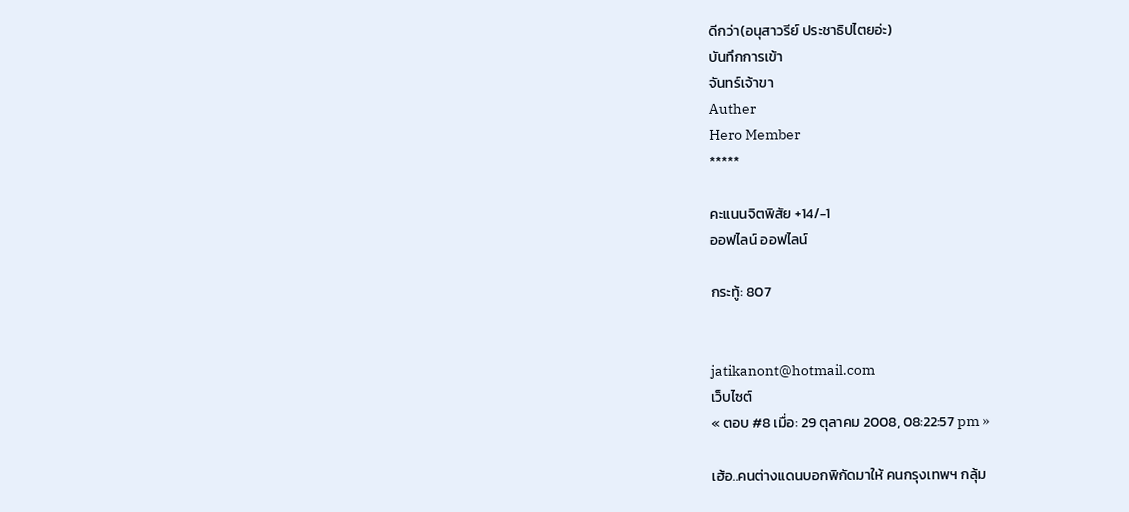ดีกว่า(อนุสาวรีย์ ประชาธิปไตยอ่ะ)
บันทึกการเข้า
จันทร์เจ้าขา
Auther
Hero Member
*****

คะแนนจิตพิสัย +14/-1
ออฟไลน์ ออฟไลน์

กระทู้: 807


jatikanont@hotmail.com
เว็บไซต์
« ตอบ #8 เมื่อ: 29 ตุลาคม 2008, 08:22:57 pm »

เฮ้อ..คนต่างแดนบอกพิกัดมาให้ คนกรุงเทพฯ กลุ้ม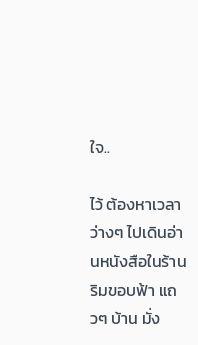ใจ..

ไว้ ต้องหาเวลาว่างๆ ไปเดินอ่านหนังสือในร้านริมขอบฟ้า แถวๆ บ้าน มั่ง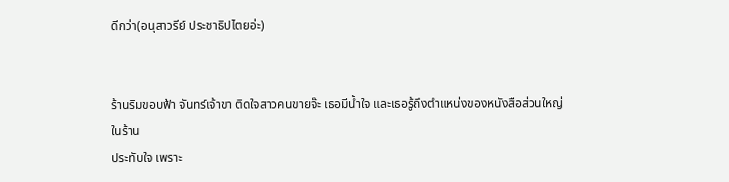ดีกว่า(อนุสาวรีย์ ประชาธิปไตยอ่ะ)


ร้านริมขอบฟ้า จันทร์เจ้าขา ติดใจสาวคนขายจ๊ะ เธอมีน้ำใจ และเธอรู้ถึงตำแหน่งของหนังสือส่วนใหญ่ในร้าน
ประทับใจ เพราะ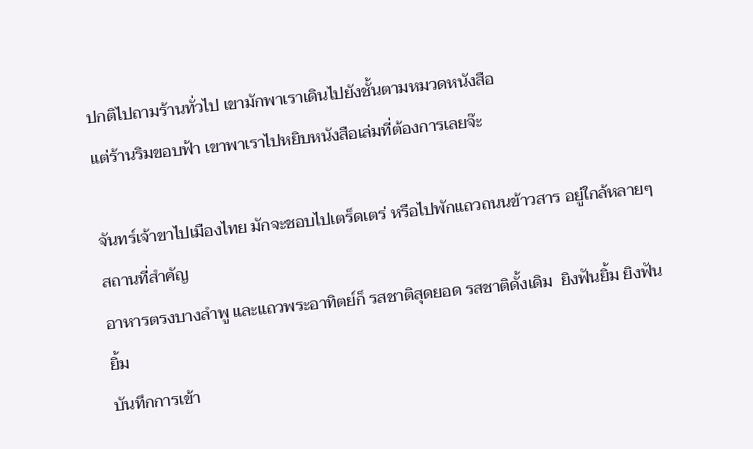ปกติไปถามร้านทั่วไป เขามักพาเราเดินไปยังชั้นตามหมวดหนังสือ
แต่ร้านริมขอบฟ้า เขาพาเราไปหยิบหนังสือเล่มที่ต้องการเลยจ๊ะ

จันทร์เจ้าขาไปเมืองไทย มักจะชอบไปเตร็ดเตร่ หรือไปพักแถวถนนข้าวสาร อยู่ใกล้หลายๆ สถานที่สำคัญ
อาหารตรงบางลำพู และแถวพระอาทิตย์ก็ รสชาติสุดยอด รสชาติดั้งเดิม  ยิงฟันยิ้ม ยิงฟันยิ้ม
บันทึกการเข้า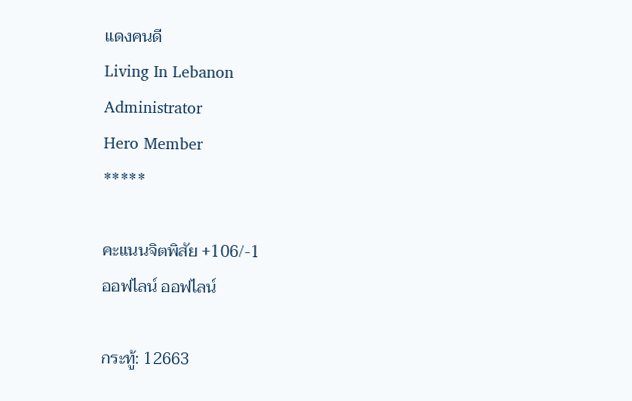แดงคนดี
Living In Lebanon
Administrator
Hero Member
*****

คะแนนจิตพิสัย +106/-1
ออฟไลน์ ออฟไลน์

กระทู้: 12663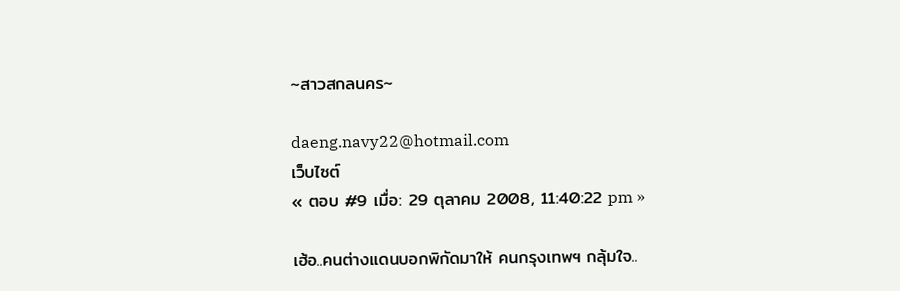~สาวสกลนคร~

daeng.navy22@hotmail.com
เว็บไซต์
« ตอบ #9 เมื่อ: 29 ตุลาคม 2008, 11:40:22 pm »

เฮ้อ..คนต่างแดนบอกพิกัดมาให้ คนกรุงเทพฯ กลุ้มใจ..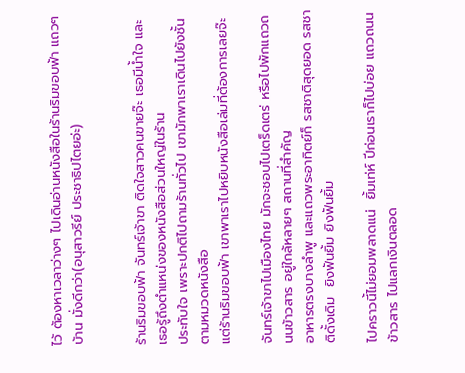ไว้ ต้องหาเวลาว่างๆ ไปเดินอ่านหนังสือในร้านริมขอบฟ้า แถวๆ บ้าน มั่งดีกว่า(อนุสาวรีย์ ประชาธิปไตยอ่ะ)


ร้านริมขอบฟ้า จันทร์เจ้าขา ติดใจสาวคนขายจ๊ะ เธอมีน้ำใจ และเธอรู้ถึงตำแหน่งของหนังสือส่วนใหญ่ในร้าน
ประทับใจ เพราะปกติไปถามร้านทั่วไป เขามักพาเราเดินไปยังชั้นตามหมวดหนังสือ
แต่ร้านริมขอบฟ้า เขาพาเราไปหยิบหนังสือเล่มที่ต้องการเลยจ๊ะ

จันทร์เจ้าขาไปเมืองไทย มักจะชอบไปเตร็ดเตร่ หรือไปพักแถวถนนข้าวสาร อยู่ใกล้หลายๆ สถานที่สำคัญ
อาหารตรงบางลำพู และแถวพระอาทิตย์ก็ รสชาติสุดยอด รสชาติดั้งเดิม  ยิงฟันยิ้ม ยิงฟันยิ้ม

ไปคราวนี้ไม่ยอมพลาดแน่  ยิ้มเท่ห์ ปีก่อนเราก็ไปบ่อย แถวถนนข้าวสาร ไปแลกเงินตลอด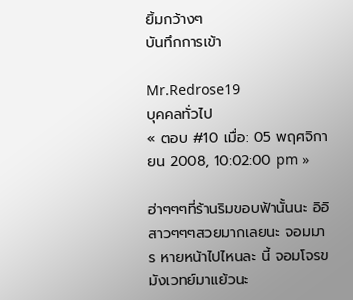ยิ้มกว้างๆ
บันทึกการเข้า

Mr.Redrose19
บุคคลทั่วไป
« ตอบ #10 เมื่อ: 05 พฤศจิกายน 2008, 10:02:00 pm »

ฮ่าๆๆๆที่ร้านริมขอบฟ้านั้นนะ อิอิ สาวๆๆๆสวยมากเลยนะ จอมมาร หายหน้าไปไหนละ นี้ จอมโจรขมังเวทย์มาแย้วนะ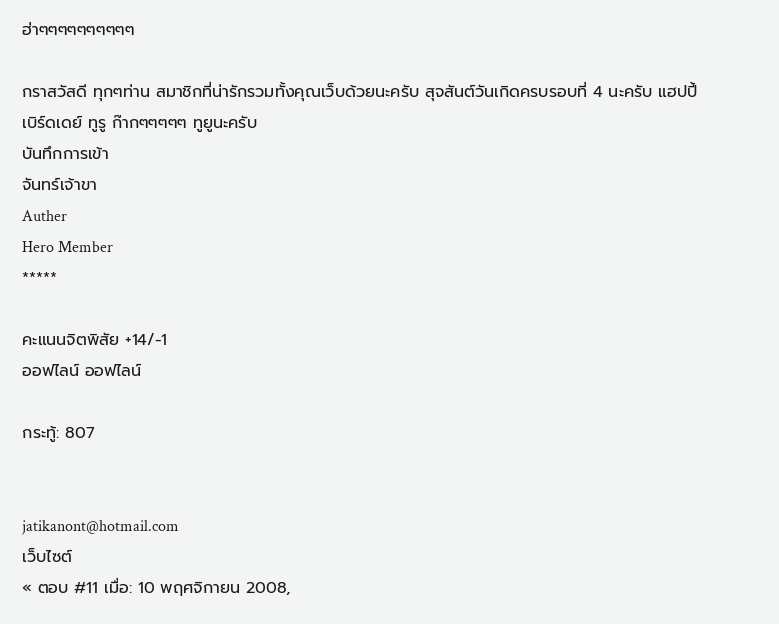ฮ่าๆๆๆๆๆๆๆๆๆๆ

กราสวัสดี ทุกๆท่าน สมาชิกที่น่ารักรวมทั้งคุณเว็บด้วยนะครับ สุจสันต์วันเกิดครบรอบที่ 4 นะครับ แฮปปี้เบิร์ดเดย์ ทูรู ก๊ากๆๆๆๆๆ ทูยูนะครับ
บันทึกการเข้า
จันทร์เจ้าขา
Auther
Hero Member
*****

คะแนนจิตพิสัย +14/-1
ออฟไลน์ ออฟไลน์

กระทู้: 807


jatikanont@hotmail.com
เว็บไซต์
« ตอบ #11 เมื่อ: 10 พฤศจิกายน 2008,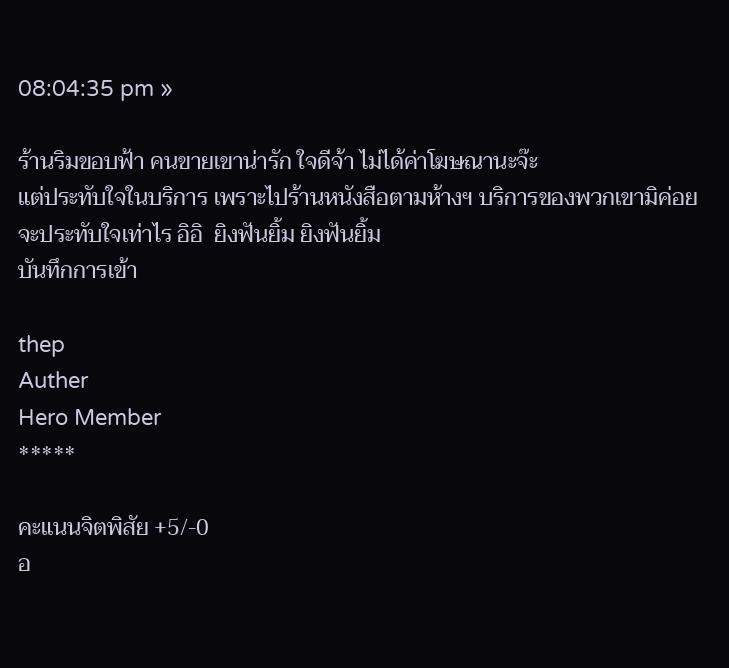08:04:35 pm »

ร้านริมขอบฟ้า คนขายเขาน่ารัก ใจดีจ้า ไม่ได้ค่าโฆษณานะจ๊ะ
แต่ประทับใจในบริการ เพราะไปร้านหนังสือตามห้างฯ บริการของพวกเขามิค่อยจะประทับใจเท่าไร อิอิ  ยิงฟันยิ้ม ยิงฟันยิ้ม
บันทึกการเข้า

thep
Auther
Hero Member
*****

คะแนนจิตพิสัย +5/-0
อ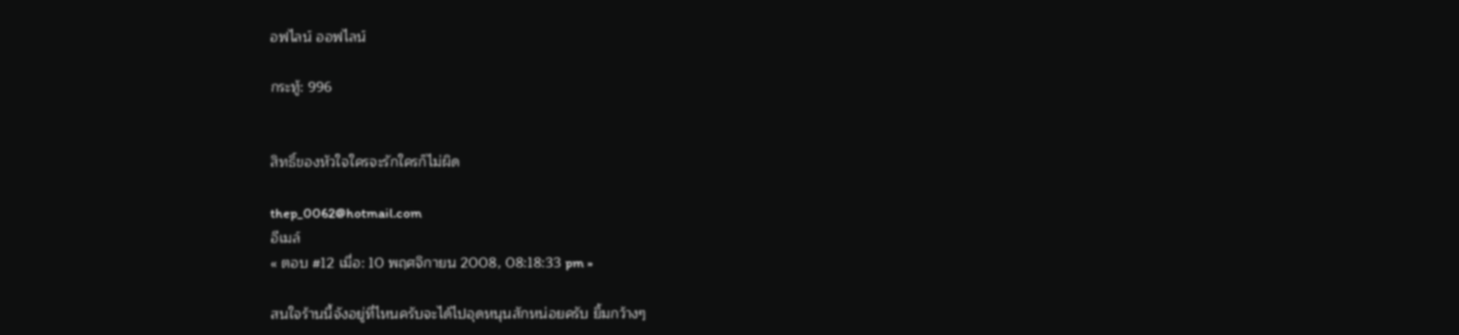อฟไลน์ ออฟไลน์

กระทู้: 996


สิทธิ์ของหัวใจใครจะรักใครก็ไม่ผิด

thep_0062@hotmail.com
อีเมล์
« ตอบ #12 เมื่อ: 10 พฤศจิกายน 2008, 08:18:33 pm »

สนใจร้านนี้จังอยู่ที่ไหนครับจะได้ไปอุดหนุนสักหน่อยครับ ยิ้มกว้างๆ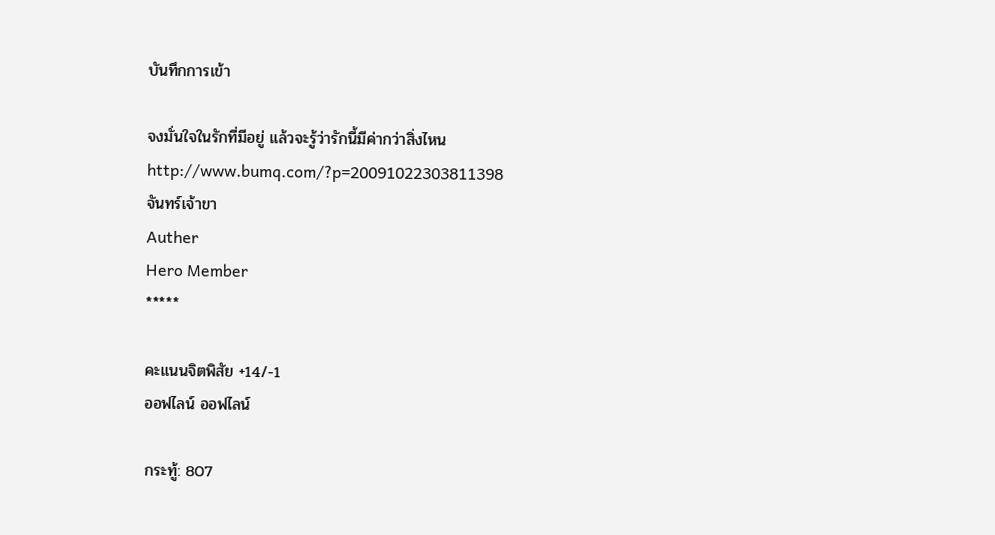บันทึกการเข้า

จงมั่นใจในรักที่มีอยู่ แล้วจะรู้ว่ารักนี้มีค่ากว่าสิ่งไหน
http://www.bumq.com/?p=20091022303811398
จันทร์เจ้าขา
Auther
Hero Member
*****

คะแนนจิตพิสัย +14/-1
ออฟไลน์ ออฟไลน์

กระทู้: 807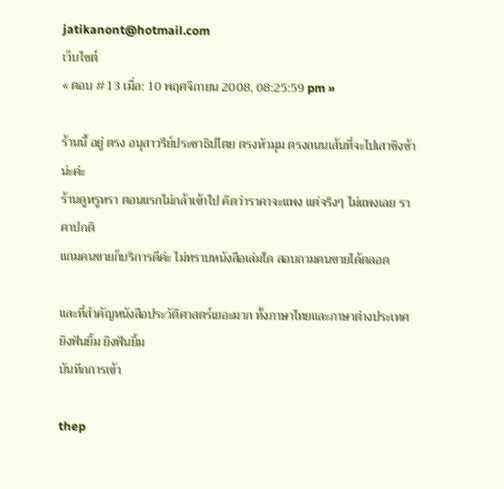jatikanont@hotmail.com
เว็บไซต์
« ตอบ #13 เมื่อ: 10 พฤศจิกายน 2008, 08:25:59 pm »

ร้านนี้ อยู่ ตรง อนุสาวรีย์ประชาธิปไตย ตรงหัวมุม ตรงถนนเส้นที่จะไปเสาชิงช้าน่ะค่ะ
ร้านดูหรูหรา ตอนแรกไม่กล้าเข้าไป คิดว่าราคาจะแพง แต่จริงๆ ไม่แพงเลย ราคาปกติ
แถมคนขายก็บริการดีค่ะ ไม่ทราบหนังสือเล่มใด สอบถามคนขายได้ตลอด

และที่สำคัญหนังสือประวัติศาสตร์เยอะมาก ทั้งภาษาไทยและภาษาต่างประเทศ  ยิงฟันยิ้ม ยิงฟันยิ้ม
บันทึกการเข้า

thep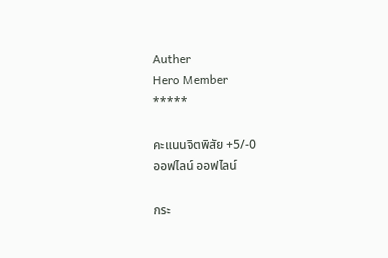Auther
Hero Member
*****

คะแนนจิตพิสัย +5/-0
ออฟไลน์ ออฟไลน์

กระ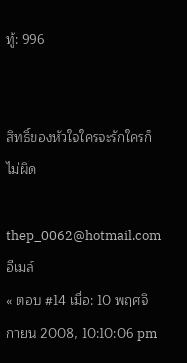ทู้: 996


สิทธิ์ของหัวใจใครจะรักใครก็ไม่ผิด

thep_0062@hotmail.com
อีเมล์
« ตอบ #14 เมื่อ: 10 พฤศจิกายน 2008, 10:10:06 pm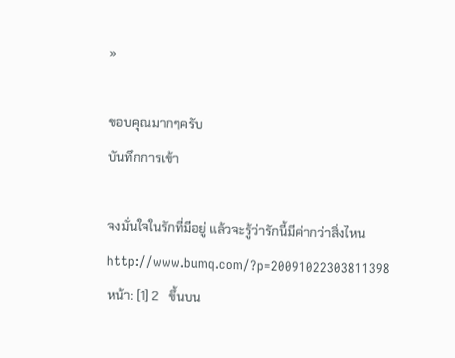»

ขอบคุณมากๆครับ
บันทึกการเข้า

จงมั่นใจในรักที่มีอยู่ แล้วจะรู้ว่ารักนี้มีค่ากว่าสิ่งไหน
http://www.bumq.com/?p=20091022303811398
หน้า: [1] 2   ขึ้นบน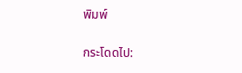พิมพ์

กระโดดไป: